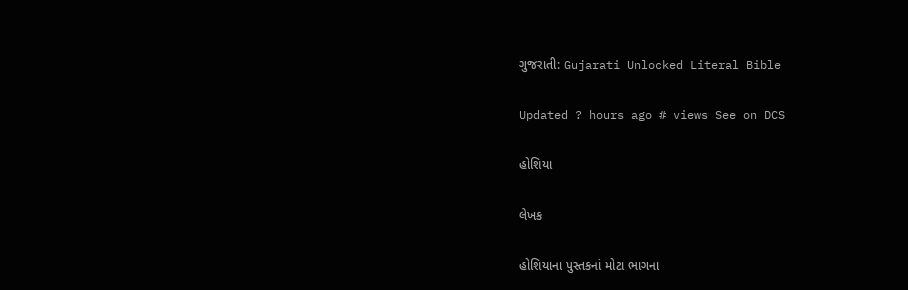ગુજરાતી: Gujarati Unlocked Literal Bible

Updated ? hours ago # views See on DCS

હોશિયા

લેખક

હોશિયાના પુસ્તકનાં મોટા ભાગના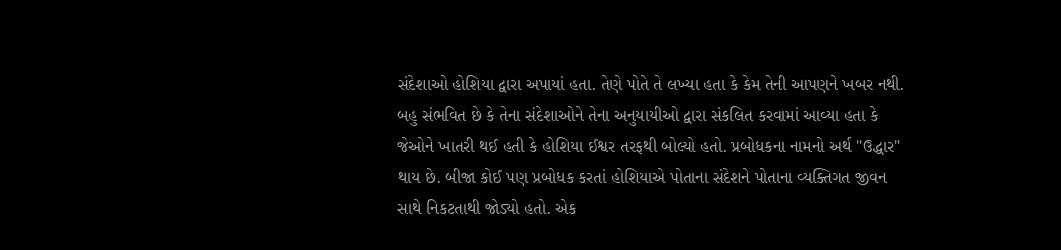સંદેશાઓ હોશિયા દ્વારા અપાયાં હતા. તેણે પોતે તે લખ્યા હતા કે કેમ તેની આપણને ખબર નથી. બહુ સંભવિત છે કે તેના સંદેશાઓને તેના અનુયાયીઓ દ્વારા સંકલિત કરવામાં આવ્યા હતા કે જેઓને ખાતરી થઈ હતી કે હોશિયા ઈશ્વર તરફથી બોલ્યો હતો. પ્રબોધકના નામનો અર્થ "ઉદ્ધાર" થાય છે. બીજા કોઈ પણ પ્રબોધક કરતાં હોશિયાએ પોતાના સંદેશને પોતાના વ્યક્તિગત જીવન સાથે નિકટતાથી જોડ્યો હતો. એક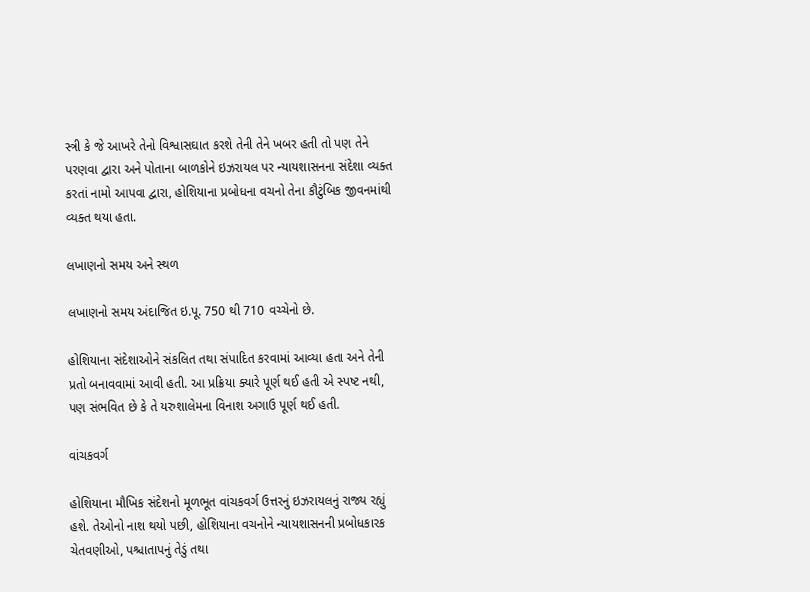સ્ત્રી કે જે આખરે તેનો વિશ્વાસઘાત કરશે તેની તેને ખબર હતી તો પણ તેને પરણવા દ્વારા અને પોતાના બાળકોને ઇઝરાયલ પર ન્યાયશાસનના સંદેશા વ્યક્ત કરતાં નામો આપવા દ્વારા, હોશિયાના પ્રબોધના વચનો તેના કૌટુંબિક જીવનમાંથી વ્યક્ત થયા હતા.

લખાણનો સમય અને સ્થળ

લખાણનો સમય અંદાજિત ઇ.પૂ. 750 થી 710 વચ્ચેનો છે.

હોશિયાના સંદેશાઓને સંકલિત તથા સંપાદિત કરવામાં આવ્યા હતા અને તેની પ્રતો બનાવવામાં આવી હતી. આ પ્રક્રિયા ક્યારે પૂર્ણ થઈ હતી એ સ્પષ્ટ નથી, પણ સંભવિત છે કે તે યરુશાલેમના વિનાશ અગાઉ પૂર્ણ થઈ હતી.

વાંચકવર્ગ

હોશિયાના મૌખિક સંદેશનો મૂળભૂત વાંચકવર્ગ ઉત્તરનું ઇઝરાયલનું રાજ્ય રહ્યું હશે. તેઓનો નાશ થયો પછી, હોશિયાના વચનોને ન્યાયશાસનની પ્રબોધકારક ચેતવણીઓ, પશ્ચાતાપનું તેડું તથા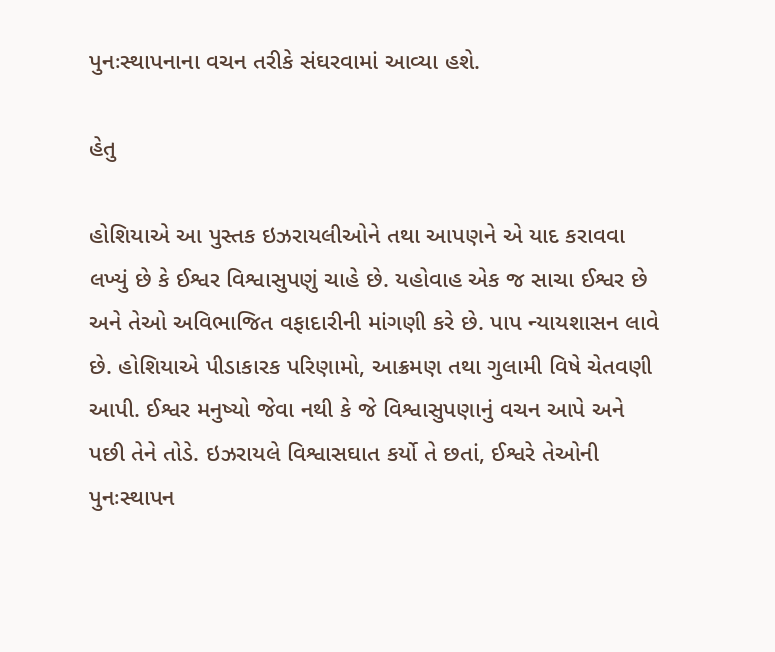પુનઃસ્થાપનાના વચન તરીકે સંઘરવામાં આવ્યા હશે.

હેતુ

હોશિયાએ આ પુસ્તક ઇઝરાયલીઓને તથા આપણને એ યાદ કરાવવા લખ્યું છે કે ઈશ્વર વિશ્વાસુપણું ચાહે છે. યહોવાહ એક જ સાચા ઈશ્વર છે અને તેઓ અવિભાજિત વફાદારીની માંગણી કરે છે. પાપ ન્યાયશાસન લાવે છે. હોશિયાએ પીડાકારક પરિણામો, આક્રમણ તથા ગુલામી વિષે ચેતવણી આપી. ઈશ્વર મનુષ્યો જેવા નથી કે જે વિશ્વાસુપણાનું વચન આપે અને પછી તેને તોડે. ઇઝરાયલે વિશ્વાસઘાત કર્યો તે છતાં, ઈશ્વરે તેઓની પુનઃસ્થાપન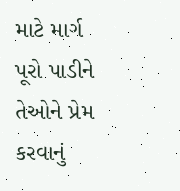માટે માર્ગ પૂરો પાડીને તેઓને પ્રેમ કરવાનું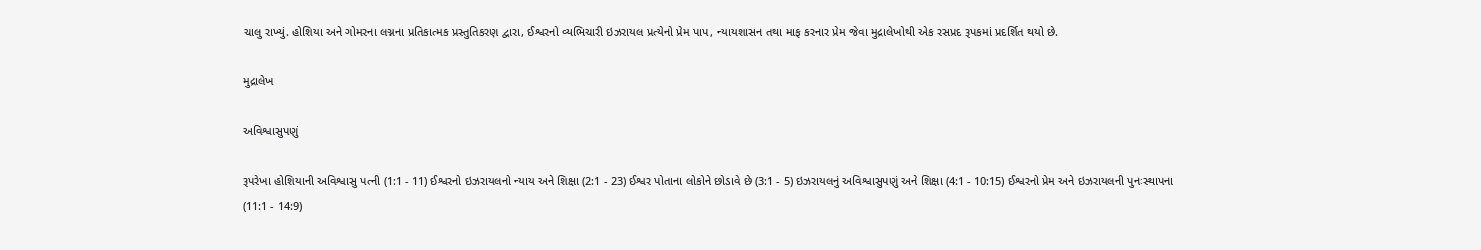ચાલુ રાખ્યું. હોશિયા અને ગોમરના લગ્નના પ્રતિકાત્મક પ્રસ્તુતિકરણ દ્વારા, ઈશ્વરનો વ્યભિચારી ઇઝરાયલ પ્રત્યેનો પ્રેમ પાપ, ન્યાયશાસન તથા માફ કરનાર પ્રેમ જેવા મુદ્રાલેખોથી એક રસપ્રદ રૂપકમાં પ્રદર્શિત થયો છે.

મુદ્રાલેખ

અવિશ્વાસુપણું

રૂપરેખા હોશિયાની અવિશ્વાસુ પત્ની (1:1 - 11) ઈશ્વરનો ઇઝરાયલનો ન્યાય અને શિક્ષા (2:1 - 23) ઈશ્વર પોતાના લોકોને છોડાવે છે (3:1 - 5) ઇઝરાયલનું અવિશ્વાસુપણું અને શિક્ષા (4:1 - 10:15) ઈશ્વરનો પ્રેમ અને ઇઝરાયલની પુનઃસ્થાપના (11:1 - 14:9)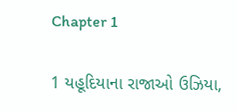Chapter 1

1 યહૂદિયાના રાજાઓ ઉઝિયા,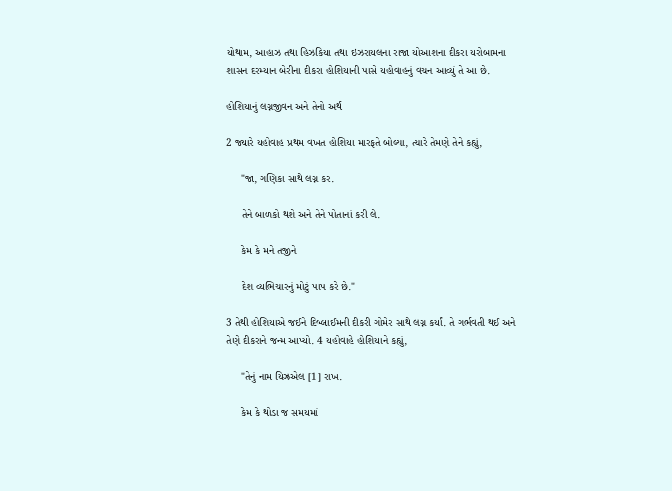યોથામ, આહાઝ તથા હિઝકિયા તથા ઇઝરાયલના રાજા યોઆશના દીકરા યરોબામના શાસન દરમ્યાન બેરીના દીકરા હોશિયાની પાસે યહોવાહનું વચન આવ્યું તે આ છે.

હોશિયાનું લગ્નજીવન અને તેનો અર્થ

2 જ્યારે યહોવાહ પ્રથમ વખત હોશિયા મારફતે બોલ્યા, ત્યારે તેમણે તેને કહ્યું,

     "જા, ગણિકા સાથે લગ્ન કર.

     તેને બાળકો થશે અને તેને પોતાનાં કરી લે.

     કેમ કે મને તજીને

     દેશ વ્યભિચારનું મોટું પાપ કરે છે."

3 તેથી હોશિયાએ જઈને દિબ્લાઈમની દીકરી ગોમેર સાથે લગ્ન કર્યાં. તે ગર્ભવતી થઈ અને તેણે દીકરાને જન્મ આપ્યો. 4 યહોવાહે હોશિયાને કહ્યું,

     "તેનું નામ યિઝ્રએલ [1] રાખ.

     કેમ કે થોડા જ સમયમાં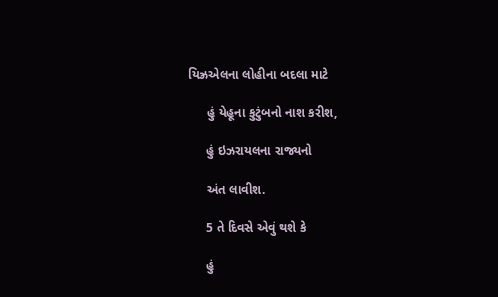યિઝ્રએલના લોહીના બદલા માટે

     હું યેહૂના કુટુંબનો નાશ કરીશ,

     હું ઇઝરાયલના રાજ્યનો

     અંત લાવીશ.

     5 તે દિવસે એવું થશે કે

     હું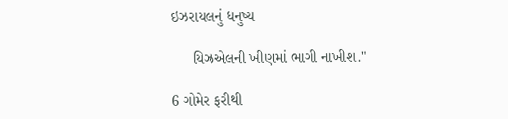ઇઝરાયલનું ધનુષ્ય

     યિઝ્રએલની ખીણમાં ભાગી નાખીશ."

6 ગોમેર ફરીથી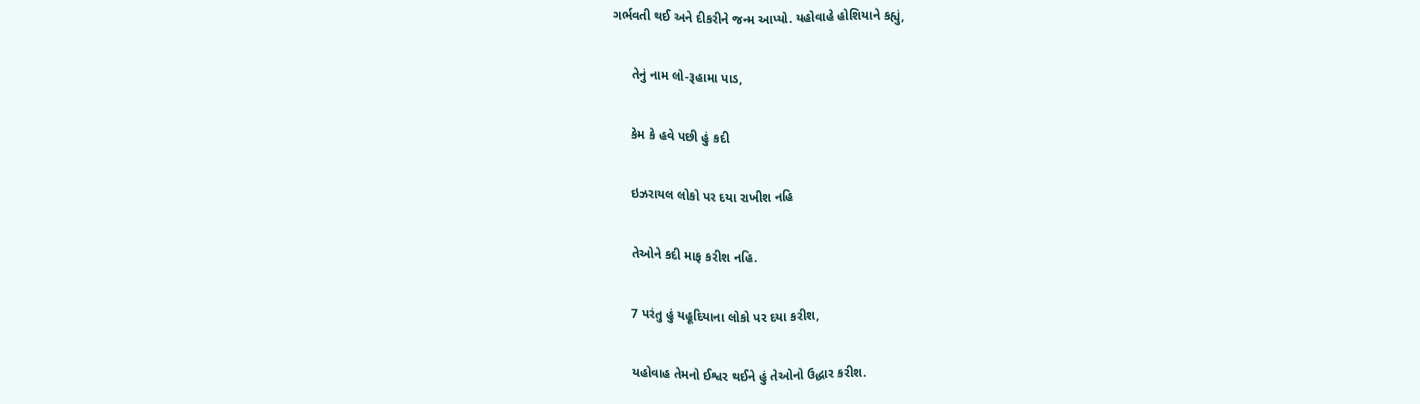ગર્ભવતી થઈ અને દીકરીને જન્મ આપ્યો. યહોવાહે હોશિયાને કહ્યું,

     તેનું નામ લો-રૂહામા પાડ,

     કેમ કે હવે પછી હું કદી

     ઇઝરાયલ લોકો પર દયા રાખીશ નહિ

     તેઓને કદી માફ કરીશ નહિ.

     7 પરંતુ હું યહૂદિયાના લોકો પર દયા કરીશ,

     યહોવાહ તેમનો ઈશ્વર થઈને હું તેઓનો ઉદ્ધાર કરીશ.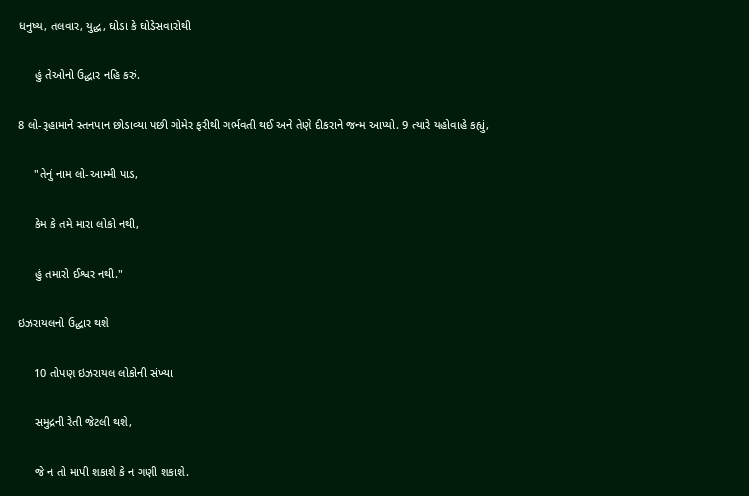ધનુષ્ય, તલવાર, યુદ્ધ, ઘોડા કે ઘોડેસવારોથી

     હું તેઓનો ઉદ્ધાર નહિ કરું.

8 લો-રૂહામાને સ્તનપાન છોડાવ્યા પછી ગોમેર ફરીથી ગર્ભવતી થઈ અને તેણે દીકરાને જન્મ આપ્યો. 9 ત્યારે યહોવાહે કહ્યું,

     "તેનું નામ લો-આમ્મી પાડ,

     કેમ કે તમે મારા લોકો નથી,

     હું તમારો ઈશ્વર નથી."

ઇઝરાયલનો ઉદ્ધાર થશે

     10 તોપણ ઇઝરાયલ લોકોની સંખ્યા

     સમુદ્રની રેતી જેટલી થશે,

     જે ન તો માપી શકાશે કે ન ગણી શકાશે.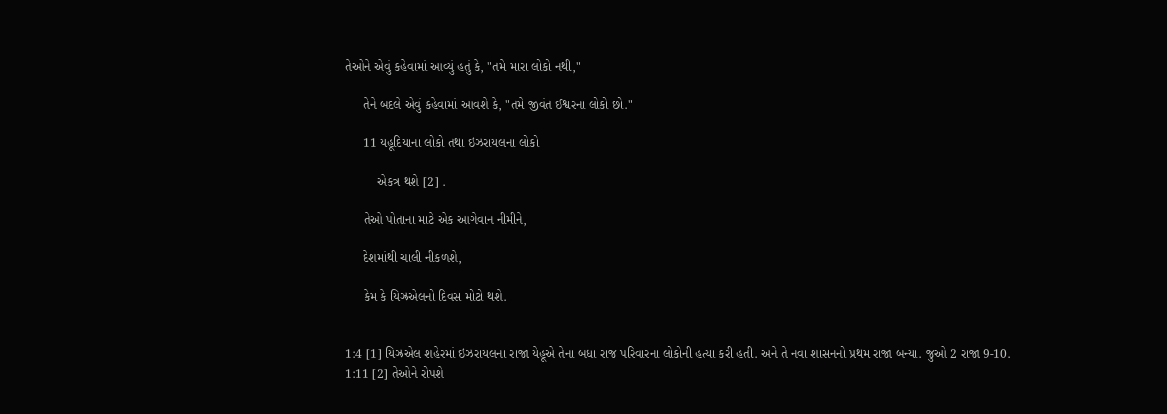તેઓને એવું કહેવામાં આવ્યું હતું કે, "તમે મારા લોકો નથી,"

     તેને બદલે એવું કહેવામાં આવશે કે, "તમે જીવંત ઈશ્વરના લોકો છો."

     11 યહૂદિયાના લોકો તથા ઇઝરાયલના લોકો

         એકત્ર થશે [2] .

     તેઓ પોતાના માટે એક આગેવાન નીમીને,

     દેશમાંથી ચાલી નીકળશે,

     કેમ કે યિઝ્રએલનો દિવસ મોટો થશે.


1:4 [1] યિઝ્રએલ શહેરમાં ઇઝરાયલના રાજા યેહૂએ તેના બધા રાજ પરિવારના લોકોની હત્યા કરી હતી. અને તે નવા શાસનનો પ્રથમ રાજા બન્યા. જુઓ 2 રાજા 9-10.
1:11 [2] તેઓને રોપશે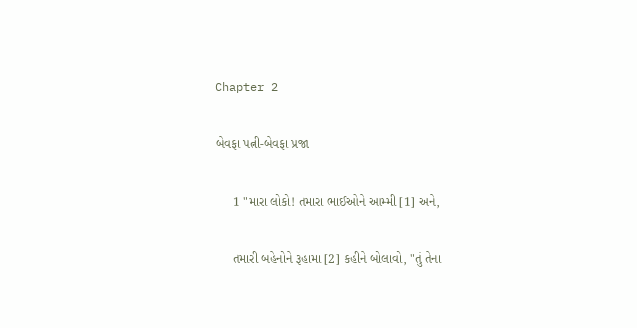Chapter 2

બેવફા પત્ની-બેવફા પ્રજા

     1 "મારા લોકો! તમારા ભાઈઓને આમ્મી [1] અને,

     તમારી બહેનોને રૂહામા [2] કહીને બોલાવો, "તું તેના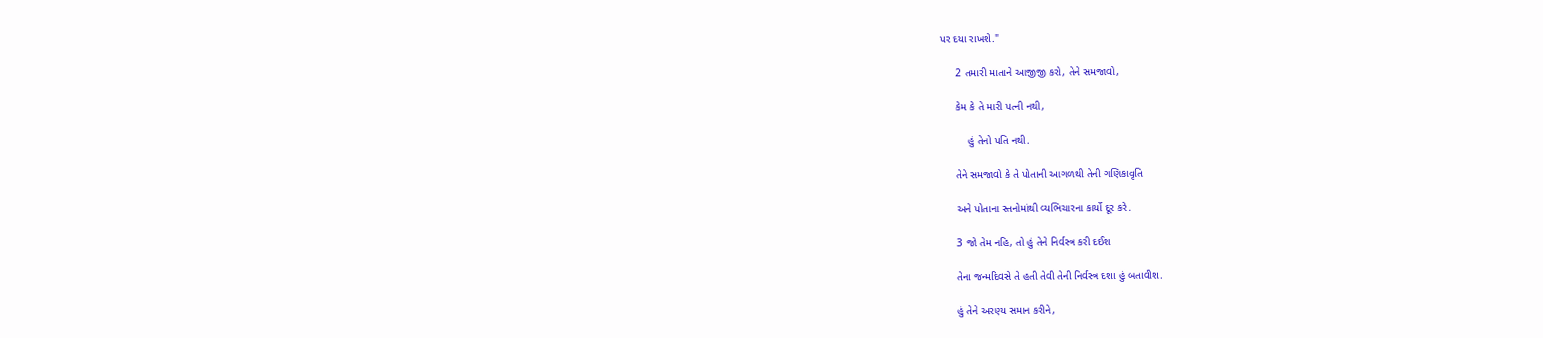પર દયા રાખશે."

     2 તમારી માતાને આજીજી કરો, તેને સમજાવો,

     કેમ કે તે મારી પત્ની નથી,

         હું તેનો પતિ નથી.

     તેને સમજાવો કે તે પોતાની આગળથી તેની ગણિકાવૃતિ

     અને પોતાના સ્તનોમાંથી વ્યભિચારના કાર્યો દૂર કરે.

     3 જો તેમ નહિ, તો હું તેને નિર્વસ્ત્ર કરી દઈશ

     તેના જન્મદિવસે તે હતી તેવી તેની નિર્વસ્ત્ર દશા હું બતાવીશ.

     હું તેને અરણ્ય સમાન કરીને,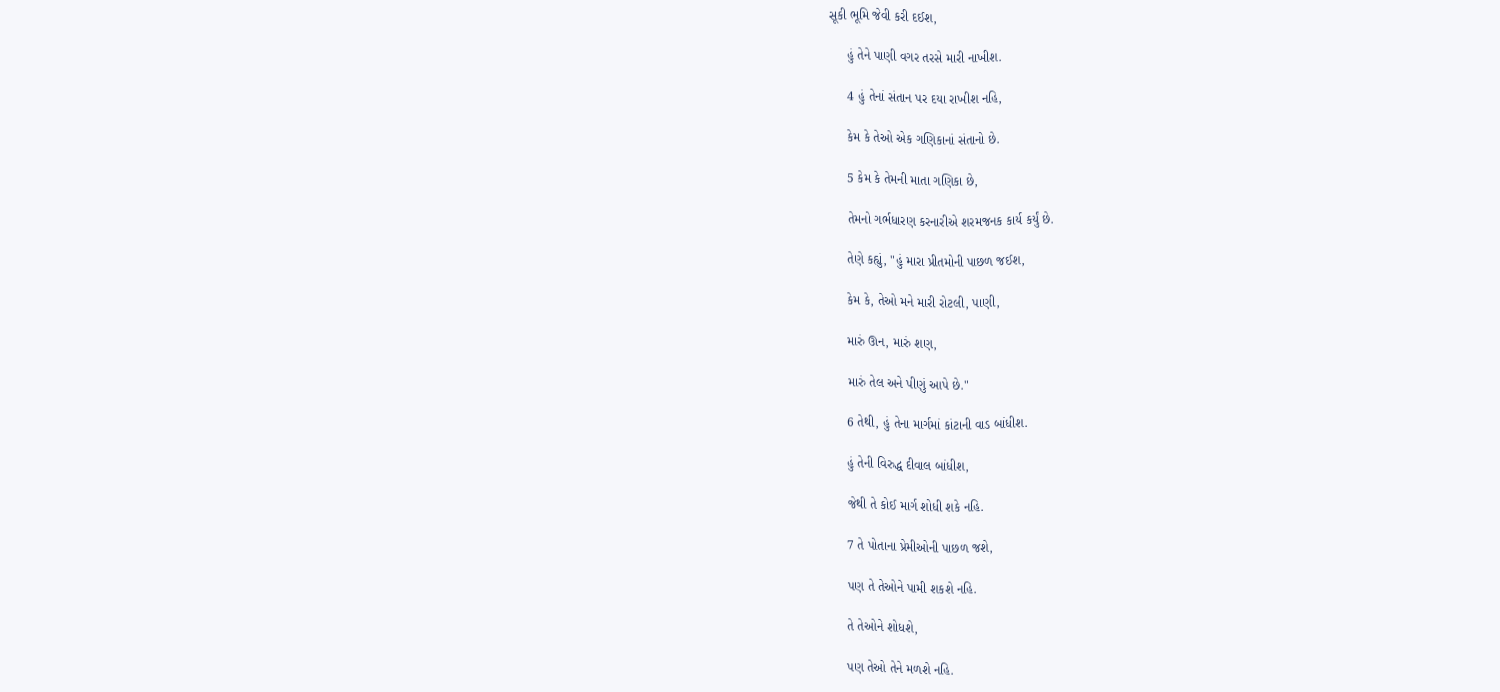સૂકી ભૂમિ જેવી કરી દઈશ,

     હું તેને પાણી વગર તરસે મારી નાખીશ.

     4 હું તેનાં સંતાન પર દયા રાખીશ નહિ,

     કેમ કે તેઓ એક ગણિકાનાં સંતાનો છે.

     5 કેમ કે તેમની માતા ગણિકા છે,

     તેમનો ગર્ભધારણ કરનારીએ શરમજનક કાર્ય કર્યું છે.

     તેણે કહ્યું, "હું મારા પ્રીતમોની પાછળ જઈશ,

     કેમ કે, તેઓ મને મારી રોટલી, પાણી,

     મારું ઊન, મારું શણ,

     મારું તેલ અને પીણું આપે છે."

     6 તેથી, હું તેના માર્ગમાં કાંટાની વાડ બાંધીશ.

     હું તેની વિરુદ્ધ દીવાલ બાંધીશ,

     જેથી તે કોઈ માર્ગ શોધી શકે નહિ.

     7 તે પોતાના પ્રેમીઓની પાછળ જશે,

     પણ તે તેઓને પામી શકશે નહિ.

     તે તેઓને શોધશે,

     પણ તેઓ તેને મળશે નહિ.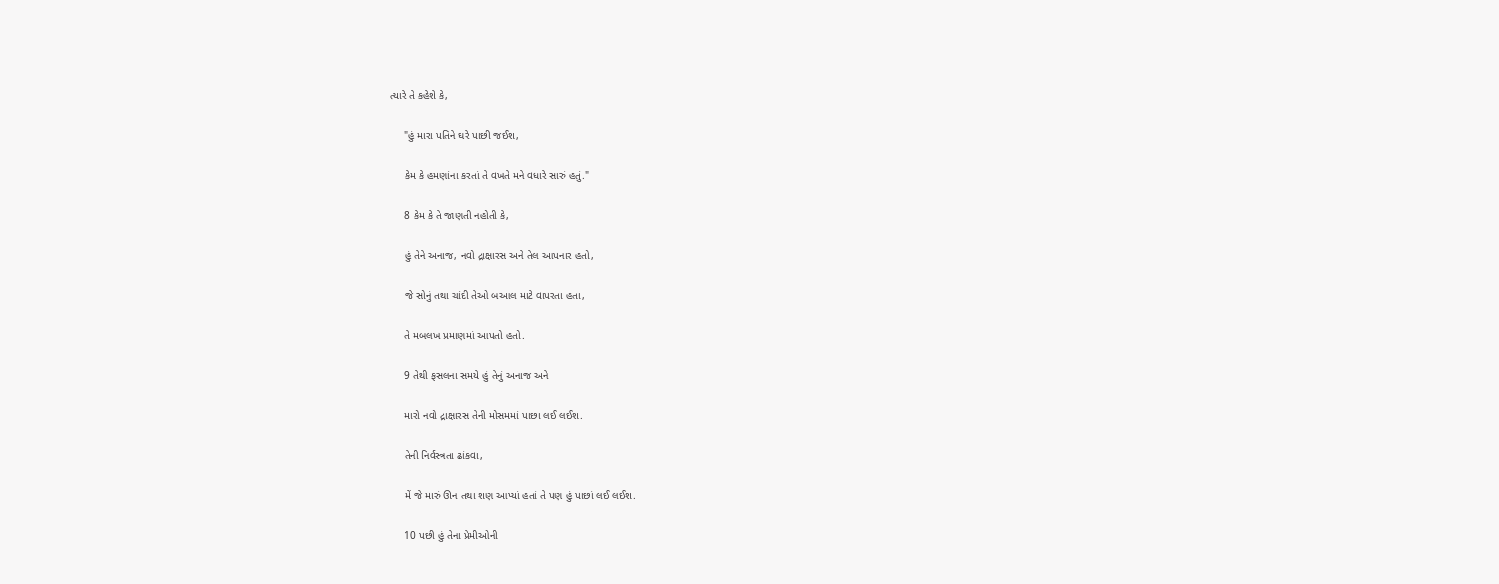ત્યારે તે કહેશે કે,

     "હું મારા પતિને ઘરે પાછી જઈશ,

     કેમ કે હમણાંના કરતાં તે વખતે મને વધારે સારું હતું."

     8 કેમ કે તે જાણતી નહોતી કે,

     હું તેને અનાજ, નવો દ્રાક્ષારસ અને તેલ આપનાર હતો,

     જે સોનું તથા ચાંદી તેઓ બઆલ માટે વાપરતા હતા,

     તે મબલખ પ્રમાણમાં આપતો હતો.

     9 તેથી ફસલના સમયે હું તેનું અનાજ અને

     મારો નવો દ્રાક્ષારસ તેની મોસમમાં પાછા લઈ લઈશ.

     તેની નિર્વસ્ત્રતા ઢાંકવા,

     મેં જે મારું ઊન તથા શણ આપ્યાં હતાં તે પણ હું પાછાં લઈ લઈશ.

     10 પછી હું તેના પ્રેમીઓની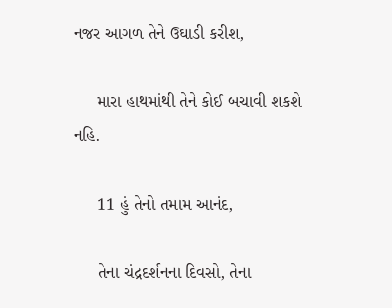નજર આગળ તેને ઉઘાડી કરીશ,

     મારા હાથમાંથી તેને કોઈ બચાવી શકશે નહિ.

     11 હું તેનો તમામ આનંદ,

     તેના ચંદ્રદર્શનના દિવસો, તેના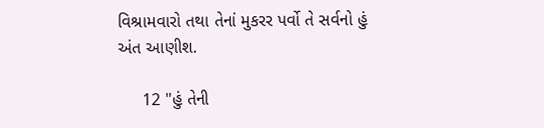વિશ્રામવારો તથા તેનાં મુકરર પર્વો તે સર્વનો હું અંત આણીશ.

     12 "હું તેની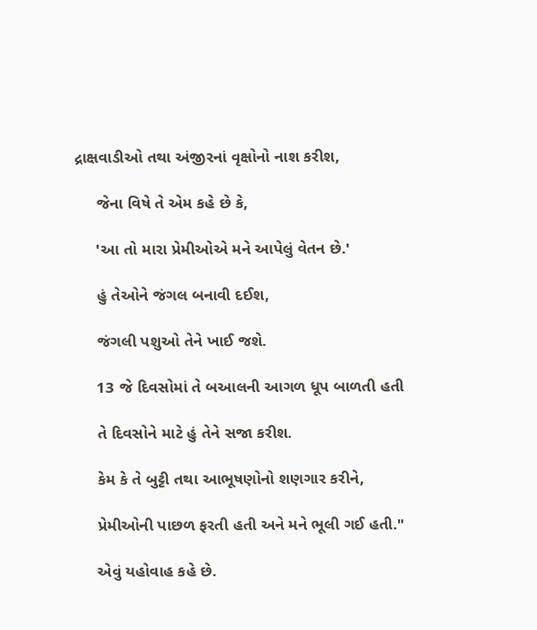દ્રાક્ષવાડીઓ તથા અંજીરનાં વૃક્ષોનો નાશ કરીશ,

     જેના વિષે તે એમ કહે છે કે,

     'આ તો મારા પ્રેમીઓએ મને આપેલું વેતન છે.'

     હું તેઓને જંગલ બનાવી દઈશ,

     જંગલી પશુઓ તેને ખાઈ જશે.

     13 જે દિવસોમાં તે બઆલની આગળ ધૂપ બાળતી હતી

     તે દિવસોને માટે હું તેને સજા કરીશ.

     કેમ કે તે બુટ્ટી તથા આભૂષણોનો શણગાર કરીને,

     પ્રેમીઓની પાછળ ફરતી હતી અને મને ભૂલી ગઈ હતી."

     એવું યહોવાહ કહે છે.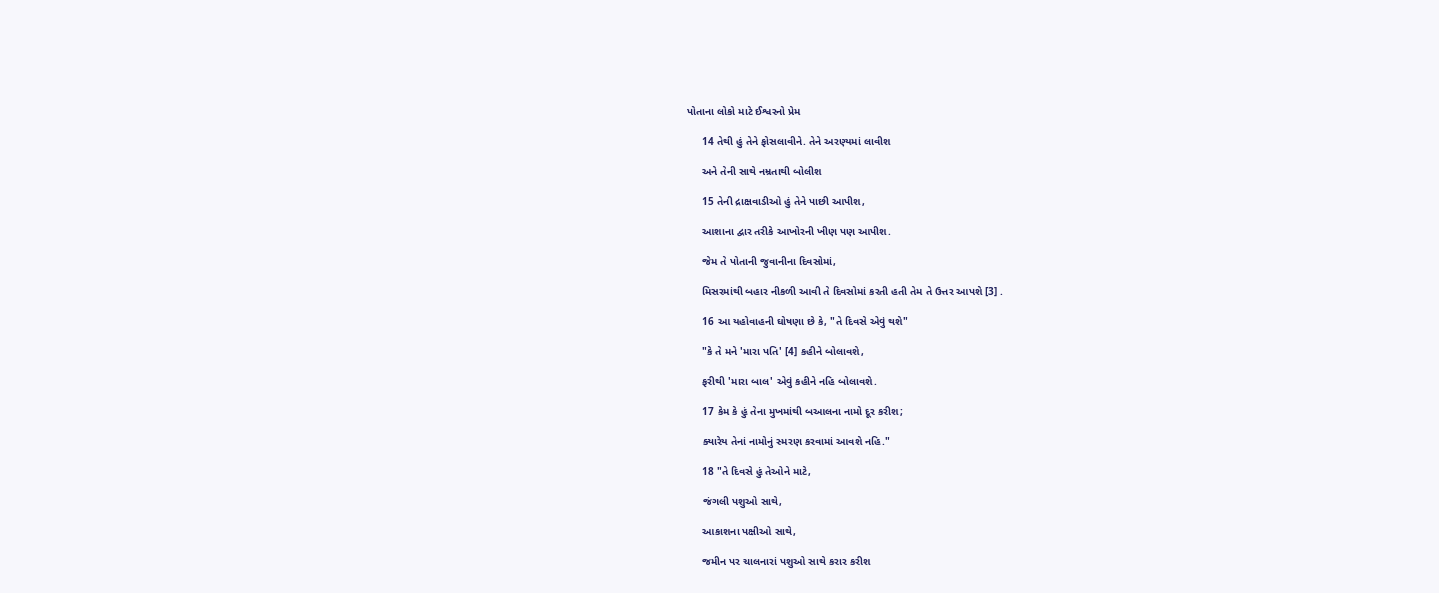પોતાના લોકો માટે ઈશ્વરનો પ્રેમ

     14 તેથી હું તેને ફોસલાવીને. તેને અરણ્યમાં લાવીશ

     અને તેની સાથે નમ્રતાથી બોલીશ

     15 તેની દ્રાક્ષવાડીઓ હું તેને પાછી આપીશ,

     આશાના દ્વાર તરીકે આખોરની ખીણ પણ આપીશ.

     જેમ તે પોતાની જુવાનીના દિવસોમાં,

     મિસરમાંથી બહાર નીકળી આવી તે દિવસોમાં કરતી હતી તેમ તે ઉત્તર આપશે [3] .

     16 આ યહોવાહની ઘોષણા છે કે, "તે દિવસે એવું થશે"

     "કે તે મને 'મારા પતિ' [4] કહીને બોલાવશે,

     ફરીથી 'મારા બાલ' એવું કહીને નહિ બોલાવશે.

     17 કેમ કે હું તેના મુખમાંથી બઆલના નામો દૂર કરીશ;

     ક્યારેય તેનાં નામોનું સ્મરણ કરવામાં આવશે નહિ."

     18 "તે દિવસે હું તેઓને માટે,

     જંગલી પશુઓ સાથે,

     આકાશના પક્ષીઓ સાથે,

     જમીન પર ચાલનારાં પશુઓ સાથે કરાર કરીશ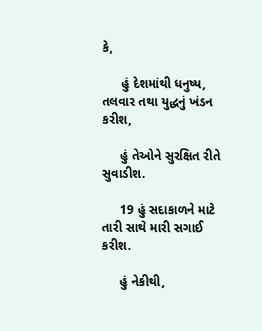કે,

     હું દેશમાંથી ધનુષ્ય, તલવાર તથા યુદ્ધનું ખંડન કરીશ,

     હું તેઓને સુરક્ષિત રીતે સુવાડીશ.

     19 હું સદાકાળને માટે તારી સાથે મારી સગાઈ કરીશ.

     હું નેકીથી,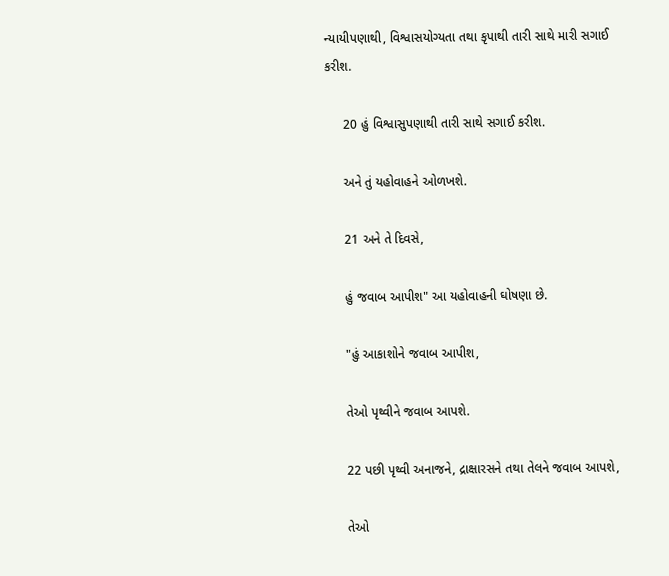ન્યાયીપણાથી, વિશ્વાસયોગ્યતા તથા કૃપાથી તારી સાથે મારી સગાઈ કરીશ.

     20 હું વિશ્વાસુપણાથી તારી સાથે સગાઈ કરીશ.

     અને તું યહોવાહને ઓળખશે.

     21 અને તે દિવસે,

     હું જવાબ આપીશ" આ યહોવાહની ઘોષણા છે.

     "હું આકાશોને જવાબ આપીશ,

     તેઓ પૃથ્વીને જવાબ આપશે.

     22 પછી પૃથ્વી અનાજને, દ્રાક્ષારસને તથા તેલને જવાબ આપશે,

     તેઓ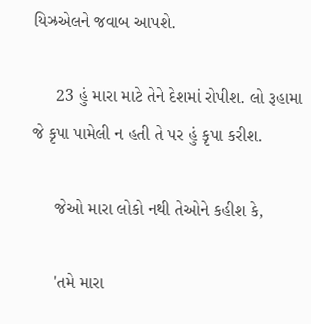યિઝ્રએલને જવાબ આપશે.

     23 હું મારા માટે તેને દેશમાં રોપીશ. લો રૂહામા જે કૃપા પામેલી ન હતી તે પર હું કૃપા કરીશ.

     જેઓ મારા લોકો નથી તેઓને કહીશ કે,

     'તમે મારા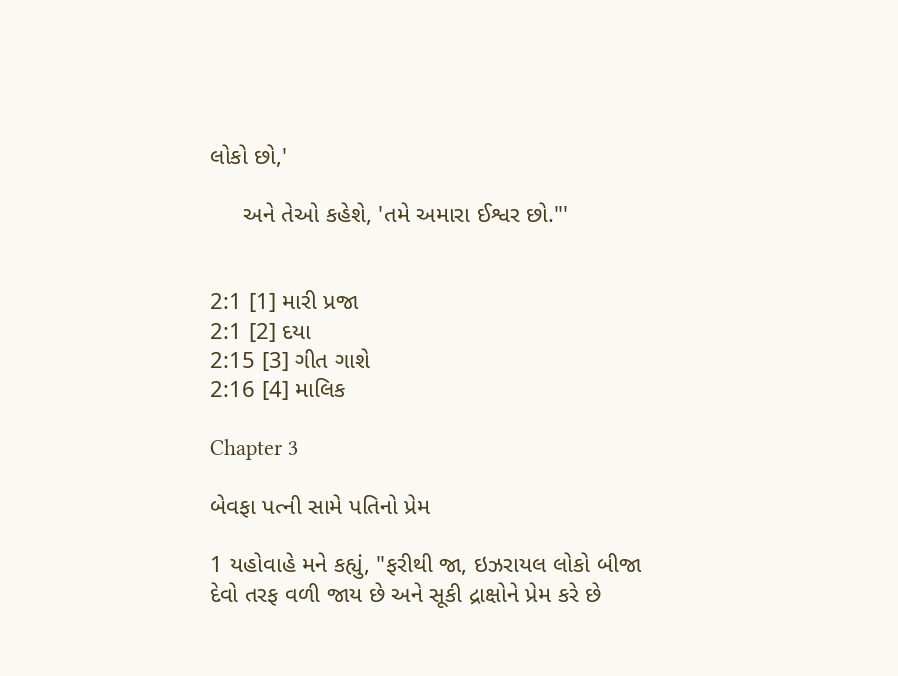લોકો છો,'

     અને તેઓ કહેશે, 'તમે અમારા ઈશ્વર છો."'


2:1 [1] મારી પ્રજા
2:1 [2] દયા
2:15 [3] ગીત ગાશે
2:16 [4] માલિક

Chapter 3

બેવફા પત્ની સામે પતિનો પ્રેમ

1 યહોવાહે મને કહ્યું, "ફરીથી જા, ઇઝરાયલ લોકો બીજા દેવો તરફ વળી જાય છે અને સૂકી દ્રાક્ષોને પ્રેમ કરે છે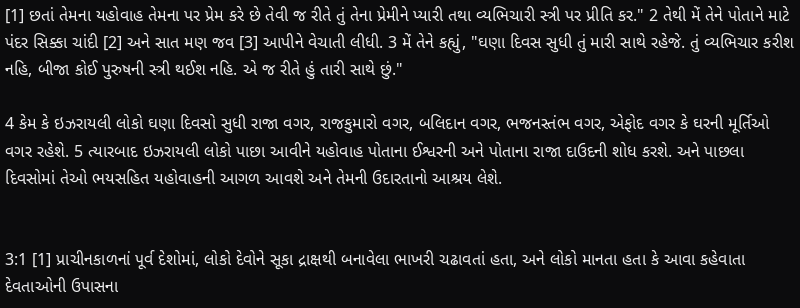[1] છતાં તેમના યહોવાહ તેમના પર પ્રેમ કરે છે તેવી જ રીતે તું તેના પ્રેમીને પ્યારી તથા વ્યભિચારી સ્ત્રી પર પ્રીતિ કર." 2 તેથી મેં તેને પોતાને માટે પંદર સિક્કા ચાંદી [2] અને સાત મણ જવ [3] આપીને વેચાતી લીધી. 3 મેં તેને કહ્યું, "ઘણા દિવસ સુધી તું મારી સાથે રહેજે. તું વ્યભિચાર કરીશ નહિ, બીજા કોઈ પુરુષની સ્ત્રી થઈશ નહિ. એ જ રીતે હું તારી સાથે છું."

4 કેમ કે ઇઝરાયલી લોકો ઘણા દિવસો સુધી રાજા વગર, રાજકુમારો વગર, બલિદાન વગર, ભજનસ્તંભ વગર, એફોદ વગર કે ઘરની મૂર્તિઓ વગર રહેશે. 5 ત્યારબાદ ઇઝરાયલી લોકો પાછા આવીને યહોવાહ પોતાના ઈશ્વરની અને પોતાના રાજા દાઉદની શોધ કરશે. અને પાછલા દિવસોમાં તેઓ ભયસહિત યહોવાહની આગળ આવશે અને તેમની ઉદારતાનો આશ્રય લેશે.


3:1 [1] પ્રાચીનકાળનાં પૂર્વ દેશોમાં, લોકો દેવોને સૂકા દ્રાક્ષથી બનાવેલા ભાખરી ચઢાવતાં હતા, અને લોકો માનતા હતા કે આવા કહેવાતા દેવતાઓની ઉપાસના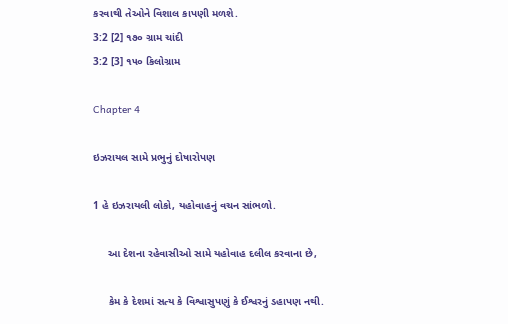કરવાથી તેઓને વિશાલ કાપણી મળશે.
3:2 [2] ૧૭૦ ગ્રામ ચાંદી
3:2 [3] ૧૫૦ કિલોગ્રામ

Chapter 4

ઇઝરાયલ સામે પ્રભુનું દોષારોપણ

1 હે ઇઝરાયલી લોકો, યહોવાહનું વચન સાંભળો.

     આ દેશના રહેવાસીઓ સામે યહોવાહ દલીલ કરવાના છે,

     કેમ કે દેશમાં સત્ય કે વિશ્વાસુપણું કે ઈશ્વરનું ડહાપણ નથી.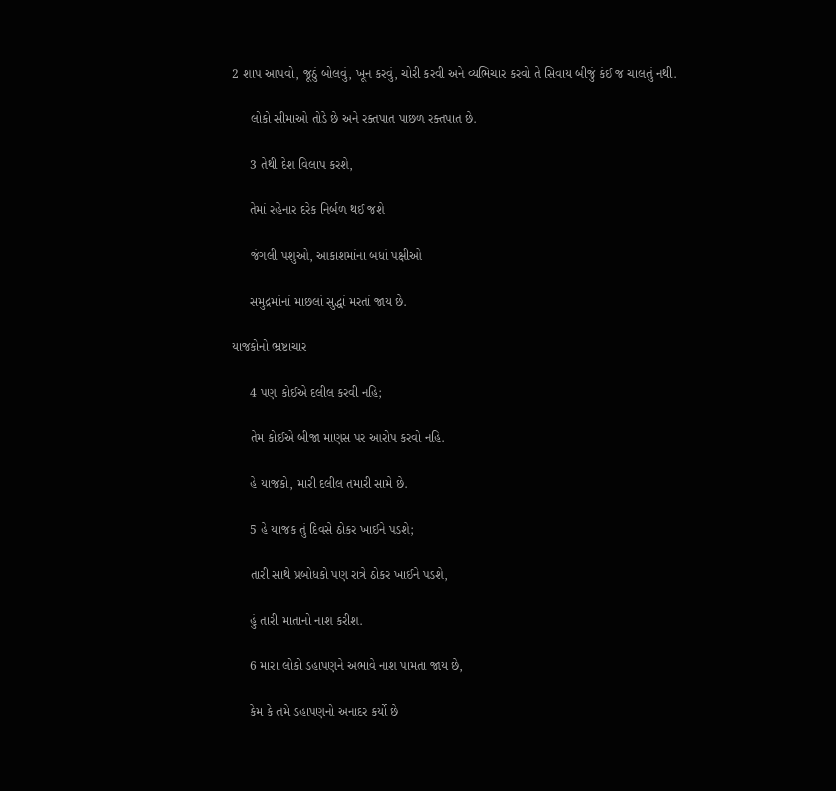2 શાપ આપવો, જૂઠું બોલવું, ખૂન કરવું, ચોરી કરવી અને વ્યભિચાર કરવો તે સિવાય બીજું કંઈ જ ચાલતું નથી.

     લોકો સીમાઓ તોડે છે અને રક્તપાત પાછળ રક્તપાત છે.

     3 તેથી દેશ વિલાપ કરશે,

     તેમાં રહેનાર દરેક નિર્બળ થઈ જશે

     જંગલી પશુઓ, આકાશમાંના બધાં પક્ષીઓ

     સમુદ્રમાંનાં માછલાં સુદ્ધાં મરતાં જાય છે.

યાજકોનો ભ્રષ્ટાચાર

     4 પણ કોઈએ દલીલ કરવી નહિ;

     તેમ કોઈએ બીજા માણસ પર આરોપ કરવો નહિ.

     હે યાજકો, મારી દલીલ તમારી સામે છે.

     5 હે યાજક તું દિવસે ઠોકર ખાઈને પડશે;

     તારી સાથે પ્રબોધકો પણ રાત્રે ઠોકર ખાઈને પડશે,

     હું તારી માતાનો નાશ કરીશ.

     6 મારા લોકો ડહાપણને અભાવે નાશ પામતા જાય છે,

     કેમ કે તમે ડહાપણનો અનાદર કર્યો છે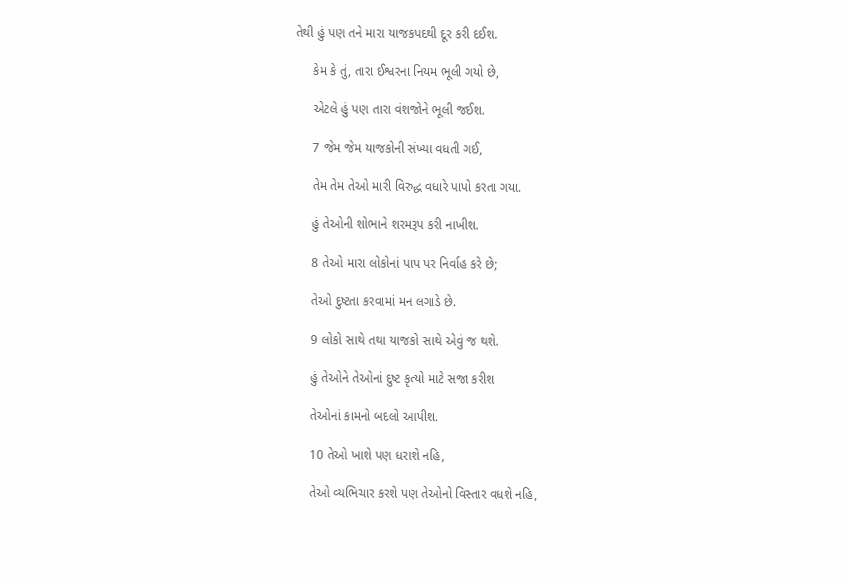તેથી હું પણ તને મારા યાજકપદથી દૂર કરી દઈશ.

     કેમ કે તું, તારા ઈશ્વરના નિયમ ભૂલી ગયો છે,

     એટલે હું પણ તારા વંશજોને ભૂલી જઈશ.

     7 જેમ જેમ યાજકોની સંખ્યા વધતી ગઈ,

     તેમ તેમ તેઓ મારી વિરુદ્ધ વધારે પાપો કરતા ગયા.

     હું તેઓની શોભાને શરમરૂપ કરી નાખીશ.

     8 તેઓ મારા લોકોનાં પાપ પર નિર્વાહ કરે છે;

     તેઓ દુષ્ટતા કરવામાં મન લગાડે છે.

     9 લોકો સાથે તથા યાજકો સાથે એવું જ થશે.

     હું તેઓને તેઓનાં દુષ્ટ કૃત્યો માટે સજા કરીશ

     તેઓનાં કામનો બદલો આપીશ.

     10 તેઓ ખાશે પણ ધરાશે નહિ,

     તેઓ વ્યભિચાર કરશે પણ તેઓનો વિસ્તાર વધશે નહિ,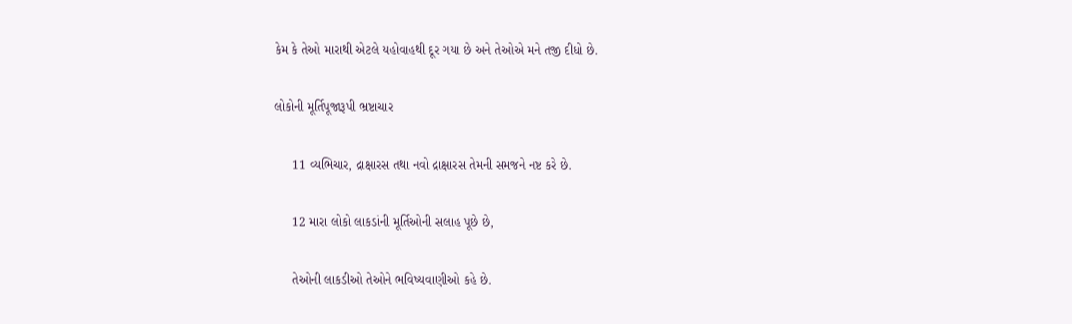કેમ કે તેઓ મારાથી એટલે યહોવાહથી દૂર ગયા છે અને તેઓએ મને તજી દીધો છે.

લોકોની મૂર્તિપૂજારૂપી ભ્રષ્ટાચાર

     11 વ્યભિચાર, દ્રાક્ષારસ તથા નવો દ્રાક્ષારસ તેમની સમજને નષ્ટ કરે છે.

     12 મારા લોકો લાકડાંની મૂર્તિઓની સલાહ પૂછે છે,

     તેઓની લાકડીઓ તેઓને ભવિષ્યવાણીઓ કહે છે.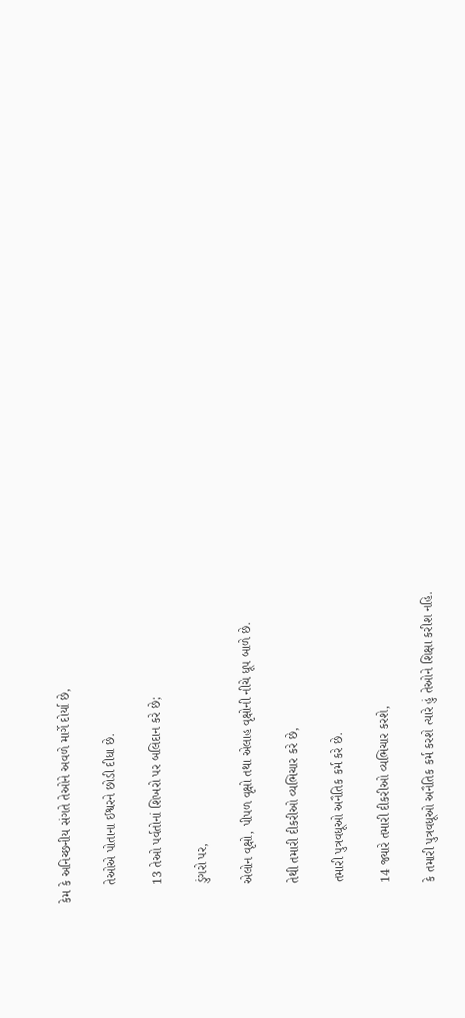કેમ કે અનિચ્છનીય સંગતે તેઓને અવળે માર્ગે દોર્યા છે,

     તેઓએ પોતાના ઈશ્વરને છોડી દીધા છે.

     13 તેઓ પર્વતોનાં શિખરો પર બલિદાન કરે છે;

     ડુંગરો પર,

     એલોન વૃક્ષો, પીપળ વૃક્ષો તથા એલાહ વૃક્ષોની નીચે ધૂપ બાળે છે.

     તેથી તમારી દીકરીઓ વ્યભિચાર કરે છે,

     તમારી પુત્રવધૂઓ અનૈતિક કર્મ કરે છે.

     14 જ્યારે તમારી દીકરીઓ વ્યભિચાર કરશે,

     કે તમારી પુત્રવધૂઓ અનૈતિક કર્મ કરશે ત્યારે હું તેઓને શિક્ષા કરીશ નહિ.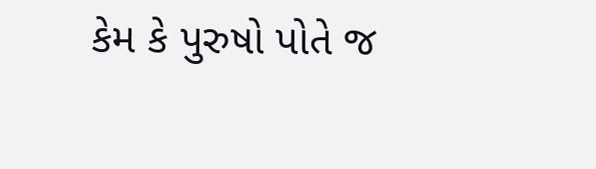કેમ કે પુરુષો પોતે જ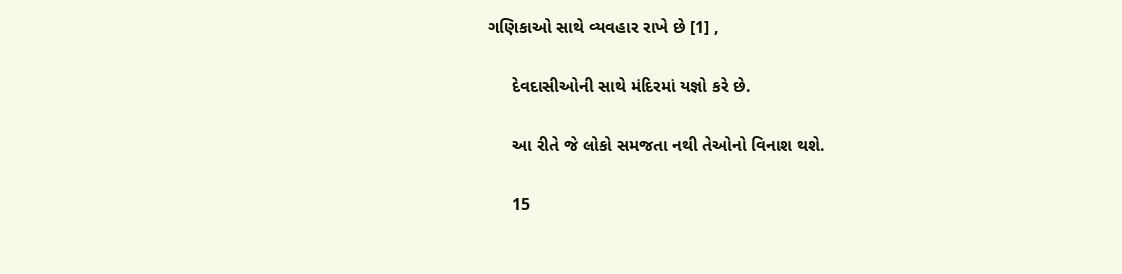ગણિકાઓ સાથે વ્યવહાર રાખે છે [1] ,

     દેવદાસીઓની સાથે મંદિરમાં યજ્ઞો કરે છે.

     આ રીતે જે લોકો સમજતા નથી તેઓનો વિનાશ થશે.

     15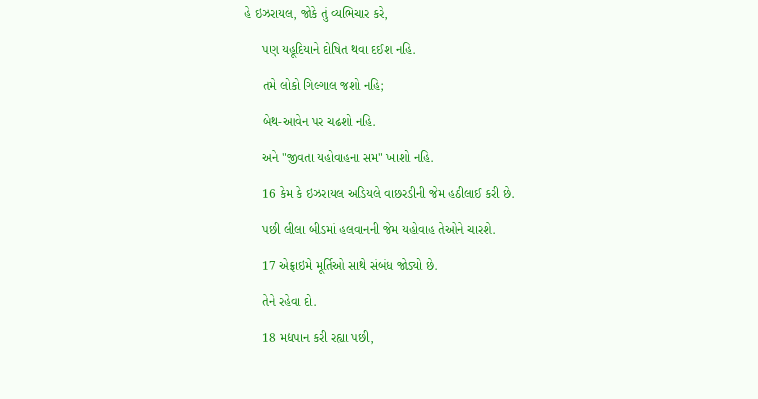હે ઇઝરાયલ, જોકે તું વ્યભિચાર કરે,

     પણ યહૂદિયાને દોષિત થવા દઈશ નહિ.

     તમે લોકો ગિલ્ગાલ જશો નહિ;

     બેથ-આવેન પર ચઢશો નહિ.

     અને "જીવતા યહોવાહના સમ" ખાશો નહિ.

     16 કેમ કે ઇઝરાયલ અડિયલે વાછરડીની જેમ હઠીલાઈ કરી છે.

     પછી લીલા બીડમાં હલવાનની જેમ યહોવાહ તેઓને ચારશે.

     17 એફ્રાઇમે મૂર્તિઓ સાથે સંબંધ જોડ્યો છે.

     તેને રહેવા દો.

     18 મદ્યપાન કરી રહ્યા પછી,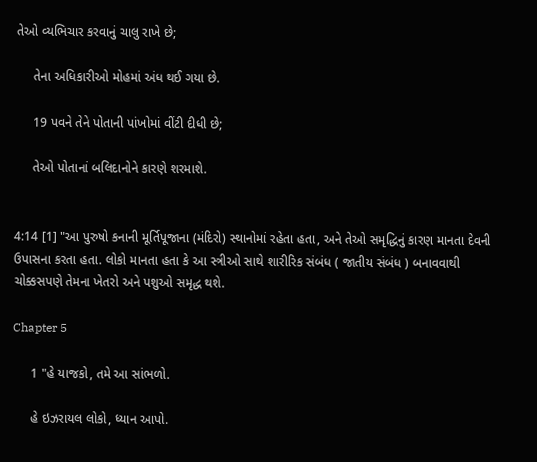તેઓ વ્યભિચાર કરવાનું ચાલુ રાખે છે;

     તેના અધિકારીઓ મોહમાં અંધ થઈ ગયા છે.

     19 પવને તેને પોતાની પાંખોમાં વીંટી દીધી છે;

     તેઓ પોતાનાં બલિદાનોને કારણે શરમાશે.


4:14 [1] "આ પુરુષો કનાની મૂર્તિપૂજાના (મંદિરો) સ્થાનોમાં રહેતા હતા, અને તેઓ સમૃદ્ધિનું કારણ માનતા દેવની ઉપાસના કરતા હતા. લોકો માનતા હતા કે આ સ્ત્રીઓ સાથે શારીરિક સંબંધ ( જાતીય સંબંધ ) બનાવવાથી ચોક્કસપણે તેમના ખેતરો અને પશુઓ સમૃદ્ધ થશે.

Chapter 5

     1 "હે યાજકો, તમે આ સાંભળો.

     હે ઇઝરાયલ લોકો, ધ્યાન આપો.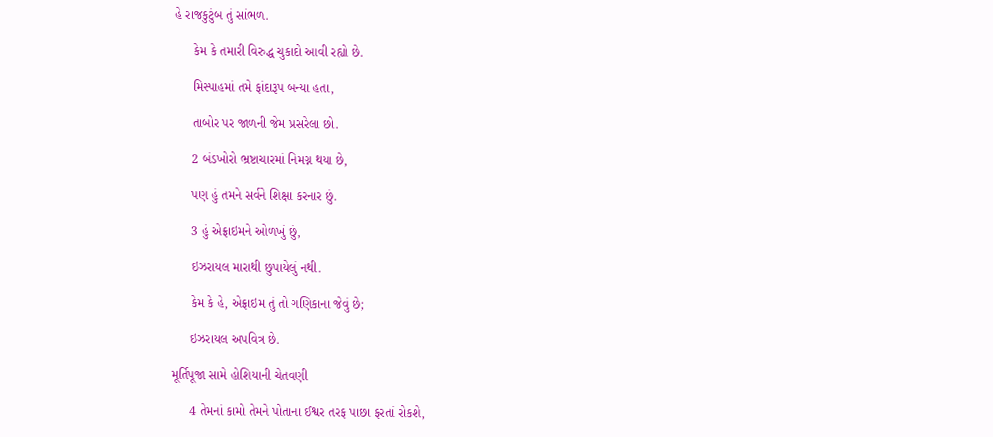હે રાજકુટુંબ તું સાંભળ.

     કેમ કે તમારી વિરુદ્ધ ચુકાદો આવી રહ્યો છે.

     મિસ્પાહમાં તમે ફાંદારૂપ બન્યા હતા,

     તાબોર પર જાળની જેમ પ્રસરેલા છો.

     2 બંડખોરો ભ્રષ્ટાચારમાં નિમગ્ન થયા છે,

     પણ હું તમને સર્વને શિક્ષા કરનાર છું.

     3 હું એફ્રાઇમને ઓળખું છું,

     ઇઝરાયલ મારાથી છુપાયેલું નથી.

     કેમ કે હે, એફ્રાઇમ તું તો ગણિકાના જેવું છે;

     ઇઝરાયલ અપવિત્ર છે.

મૂર્તિપૂજા સામે હોશિયાની ચેતવણી

     4 તેમનાં કામો તેમને પોતાના ઈશ્વર તરફ પાછા ફરતાં રોકશે,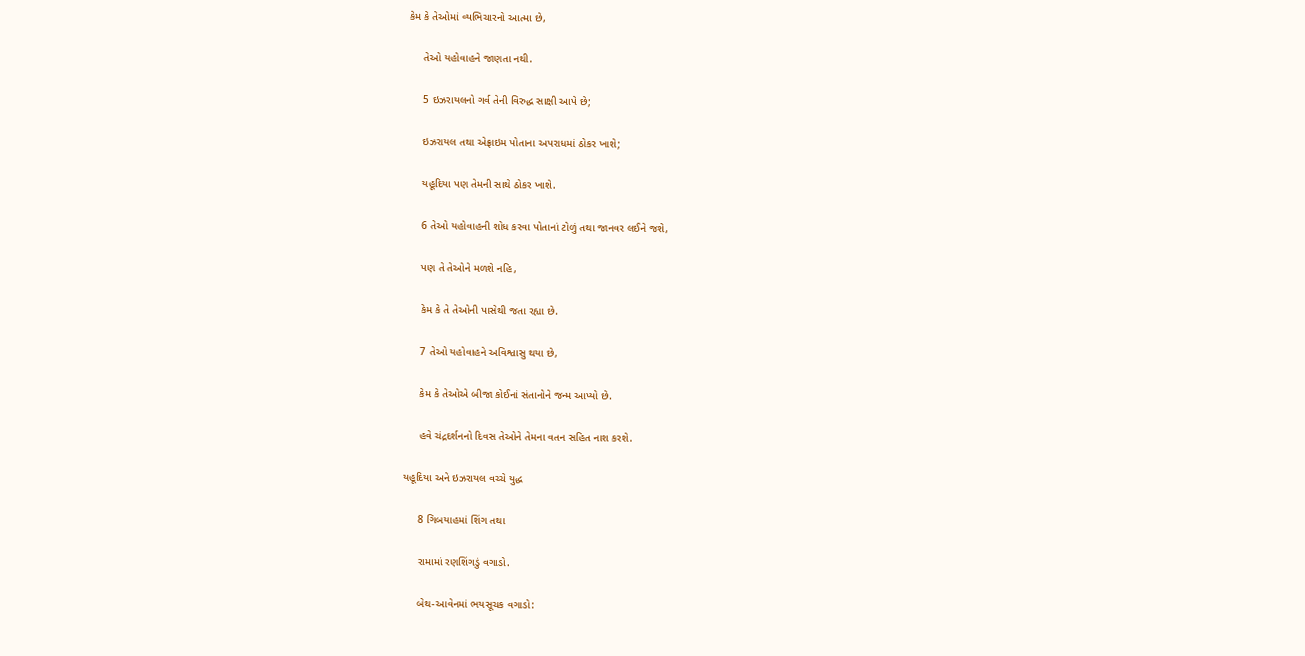કેમ કે તેઓમાં વ્યભિચારનો આત્મા છે,

     તેઓ યહોવાહને જાણતા નથી.

     5 ઇઝરાયલનો ગર્વ તેની વિરુદ્ધ સાક્ષી આપે છે;

     ઇઝરાયલ તથા એફ્રાઇમ પોતાના અપરાધમાં ઠોકર ખાશે;

     યહૂદિયા પણ તેમની સાથે ઠોકર ખાશે.

     6 તેઓ યહોવાહની શોધ કરવા પોતાનાં ટોળું તથા જાનવર લઈને જશે,

     પણ તે તેઓને મળશે નહિ,

     કેમ કે તે તેઓની પાસેથી જતા રહ્યા છે.

     7 તેઓ યહોવાહને અવિશ્વાસુ થયા છે,

     કેમ કે તેઓએ બીજા કોઈનાં સંતાનોને જન્મ આપ્યો છે.

     હવે ચંદ્રદર્શનનો દિવસ તેઓને તેમના વતન સહિત નાશ કરશે.

યહૂદિયા અને ઇઝરાયલ વચ્ચે યુદ્ધ

     8 ગિબયાહમાં શિંગ તથા

     રામામાં રણશિંગડું વગાડો.

     બેથ-આવેનમાં ભયસૂચક વગાડો: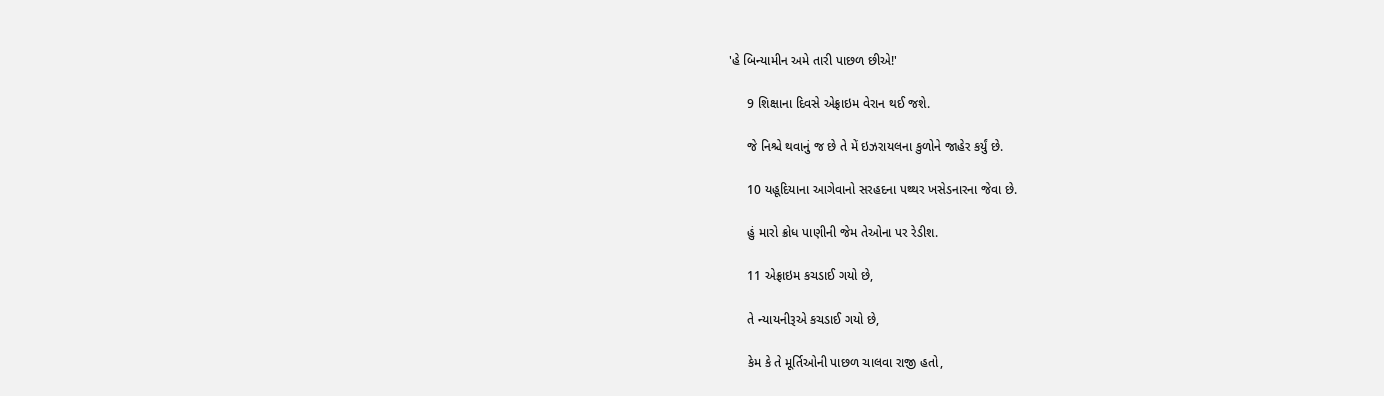'હે બિન્યામીન અમે તારી પાછળ છીએ!'

     9 શિક્ષાના દિવસે એફ્રાઇમ વેરાન થઈ જશે.

     જે નિશ્ચે થવાનું જ છે તે મેં ઇઝરાયલના કુળોને જાહેર કર્યું છે.

     10 યહૂદિયાના આગેવાનો સરહદના પથ્થર ખસેડનારના જેવા છે.

     હું મારો ક્રોધ પાણીની જેમ તેઓના પર રેડીશ.

     11 એફ્રાઇમ કચડાઈ ગયો છે,

     તે ન્યાયનીરૂએ કચડાઈ ગયો છે,

     કેમ કે તે મૂર્તિઓની પાછળ ચાલવા રાજી હતો,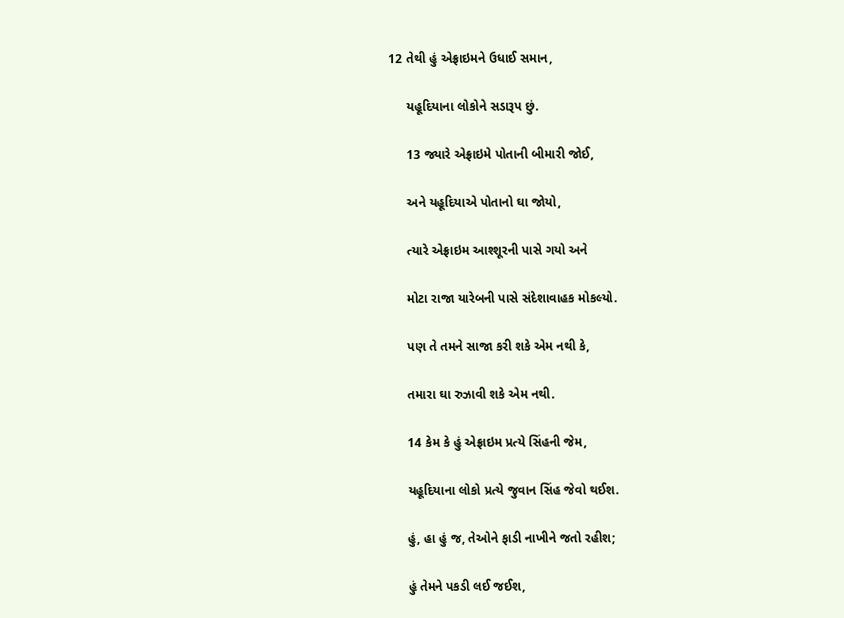12 તેથી હું એફ્રાઇમને ઉધાઈ સમાન,

     યહૂદિયાના લોકોને સડારૂપ છું.

     13 જ્યારે એફ્રાઇમે પોતાની બીમારી જોઈ,

     અને યહૂદિયાએ પોતાનો ઘા જોયો,

     ત્યારે એફ્રાઇમ આશ્શૂરની પાસે ગયો અને

     મોટા રાજા યારેબની પાસે સંદેશાવાહક મોકલ્યો.

     પણ તે તમને સાજા કરી શકે એમ નથી કે,

     તમારા ઘા રુઝાવી શકે એમ નથી.

     14 કેમ કે હું એફ્રાઇમ પ્રત્યે સિંહની જેમ,

     યહૂદિયાના લોકો પ્રત્યે જુવાન સિંહ જેવો થઈશ.

     હું, હા હું જ, તેઓને ફાડી નાખીને જતો રહીશ;

     હું તેમને પકડી લઈ જઈશ,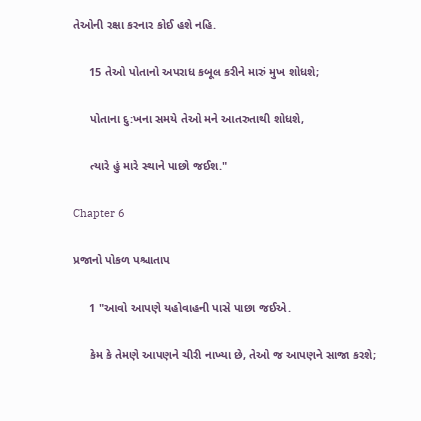તેઓની રક્ષા કરનાર કોઈ હશે નહિ.

     15 તેઓ પોતાનો અપરાધ કબૂલ કરીને મારું મુખ શોધશે;

     પોતાના દુ:ખના સમયે તેઓ મને આતરુતાથી શોધશે,

     ત્યારે હું મારે સ્થાને પાછો જઈશ."

Chapter 6

પ્રજાનો પોકળ પશ્ચાતાપ

     1 "આવો આપણે યહોવાહની પાસે પાછા જઈએ.

     કેમ કે તેમણે આપણને ચીરી નાખ્યા છે, તેઓ જ આપણને સાજા કરશે;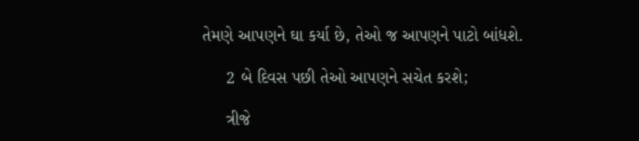તેમણે આપણને ઘા કર્યા છે, તેઓ જ આપણને પાટો બાંધશે.

     2 બે દિવસ પછી તેઓ આપણને સચેત કરશે;

     ત્રીજે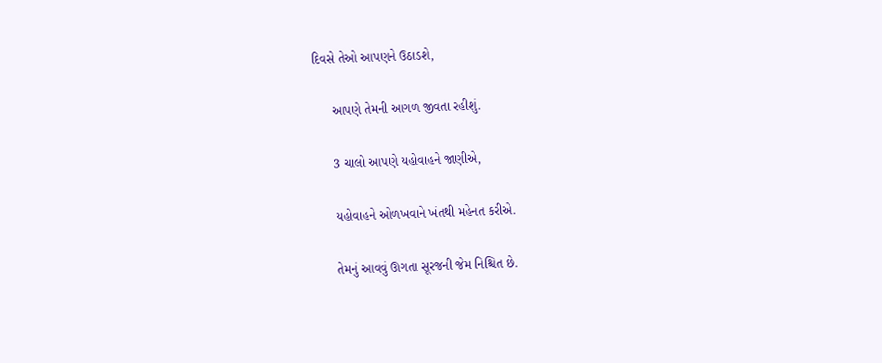દિવસે તેઓ આપણને ઉઠાડશે,

     આપણે તેમની આગળ જીવતા રહીશું.

     3 ચાલો આપણે યહોવાહને જાણીએ,

     યહોવાહને ઓળખવાને ખંતથી મહેનત કરીએ.

     તેમનું આવવું ઊગતા સૂરજની જેમ નિશ્ચિત છે.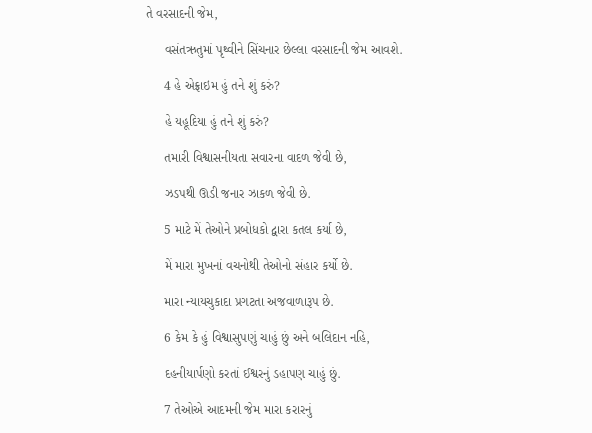તે વરસાદની જેમ,

     વસંતઋતુમાં પૃથ્વીને સિંચનાર છેલ્લા વરસાદની જેમ આવશે.

     4 હે એફ્રાઇમ હું તને શું કરું?

     હે યહૂદિયા હું તને શું કરું?

     તમારી વિશ્વાસનીયતા સવારના વાદળ જેવી છે,

     ઝડપથી ઊડી જનાર ઝાકળ જેવી છે.

     5 માટે મેં તેઓને પ્રબોધકો દ્વારા કતલ કર્યા છે,

     મેં મારા મુખનાં વચનોથી તેઓનો સંહાર કર્યો છે.

     મારા ન્યાયચુકાદા પ્રગટતા અજવાળારૂપ છે.

     6 કેમ કે હું વિશ્વાસુપણું ચાહું છું અને બલિદાન નહિ,

     દહનીયાર્પણો કરતાં ઈશ્વરનું ડહાપણ ચાહું છું.

     7 તેઓએ આદમની જેમ મારા કરારનું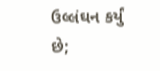ઉલ્લંઘન કર્યું છે;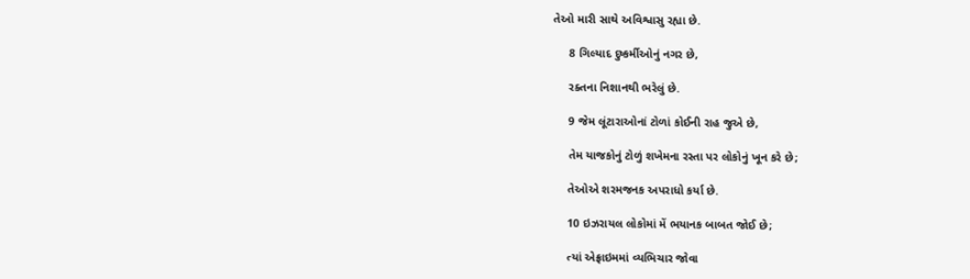તેઓ મારી સાથે અવિશ્વાસુ રહ્યા છે.

     8 ગિલ્યાદ દુષ્કર્મીઓનું નગર છે,

     રક્તના નિશાનથી ભરેલું છે.

     9 જેમ લૂંટારાઓનાં ટોળાં કોઈની રાહ જુએ છે,

     તેમ યાજકોનું ટોળું શખેમના રસ્તા પર લોકોનું ખૂન કરે છે;

     તેઓએ શરમજનક અપરાધો કર્યા છે.

     10 ઇઝરાયલ લોકોમાં મેં ભયાનક બાબત જોઈ છે;

     ત્યાં એફ્રાઇમમાં વ્યભિચાર જોવા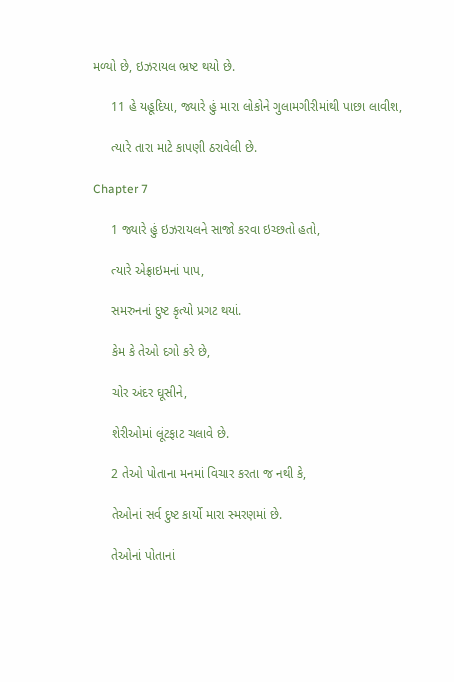મળ્યો છે, ઇઝરાયલ ભ્રષ્ટ થયો છે.

     11 હે યહૂદિયા, જ્યારે હું મારા લોકોને ગુલામગીરીમાંથી પાછા લાવીશ,

     ત્યારે તારા માટે કાપણી ઠરાવેલી છે.

Chapter 7

     1 જ્યારે હું ઇઝરાયલને સાજો કરવા ઇચ્છતો હતો,

     ત્યારે એફ્રાઇમનાં પાપ,

     સમરુનનાં દુષ્ટ કૃત્યો પ્રગટ થયાં.

     કેમ કે તેઓ દગો કરે છે,

     ચોર અંદર ઘૂસીને,

     શેરીઓમાં લૂંટફાટ ચલાવે છે.

     2 તેઓ પોતાના મનમાં વિચાર કરતા જ નથી કે,

     તેઓનાં સર્વ દુષ્ટ કાર્યો મારા સ્મરણમાં છે.

     તેઓનાં પોતાનાં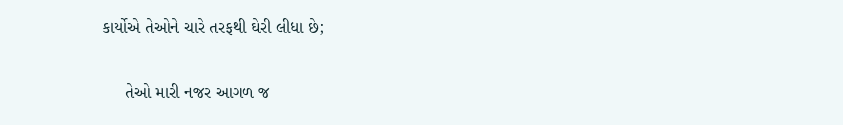કાર્યોએ તેઓને ચારે તરફથી ઘેરી લીધા છે;

     તેઓ મારી નજર આગળ જ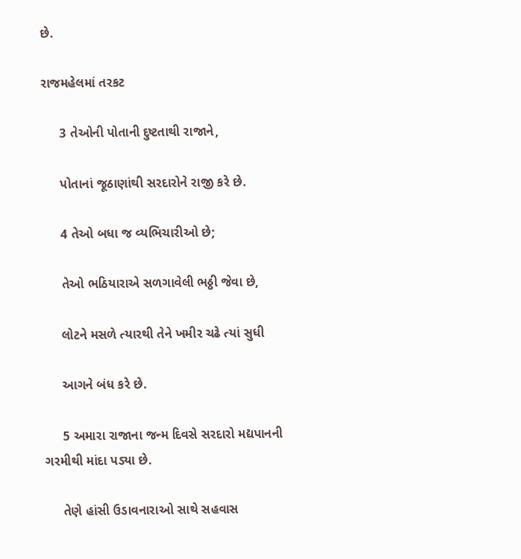છે.

રાજમહેલમાં તરકટ

     3 તેઓની પોતાની દુષ્ટતાથી રાજાને,

     પોતાનાં જૂઠાણાંથી સરદારોને રાજી કરે છે.

     4 તેઓ બધા જ વ્યભિચારીઓ છે;

     તેઓ ભઠિયારાએ સળગાવેલી ભઠ્ઠી જેવા છે,

     લોટને મસળે ત્યારથી તેને ખમીર ચઢે ત્યાં સુધી

     આગને બંધ કરે છે.

     5 અમારા રાજાના જન્મ દિવસે સરદારો મદ્યપાનની ગરમીથી માંદા પડ્યા છે.

     તેણે હાંસી ઉડાવનારાઓ સાથે સહવાસ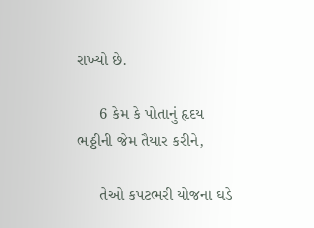રાખ્યો છે.

     6 કેમ કે પોતાનું હૃદય ભઠ્ઠીની જેમ તૈયાર કરીને,

     તેઓ કપટભરી યોજના ઘડે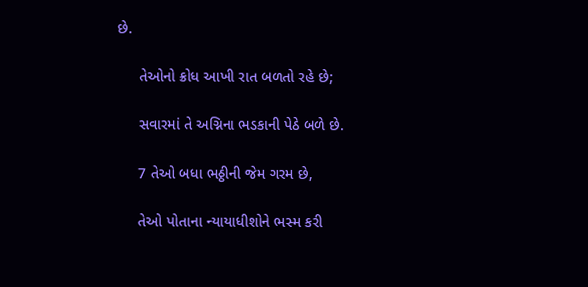છે.

     તેઓનો ક્રોધ આખી રાત બળતો રહે છે;

     સવારમાં તે અગ્નિના ભડકાની પેઠે બળે છે.

     7 તેઓ બધા ભઠ્ઠીની જેમ ગરમ છે,

     તેઓ પોતાના ન્યાયાધીશોને ભસ્મ કરી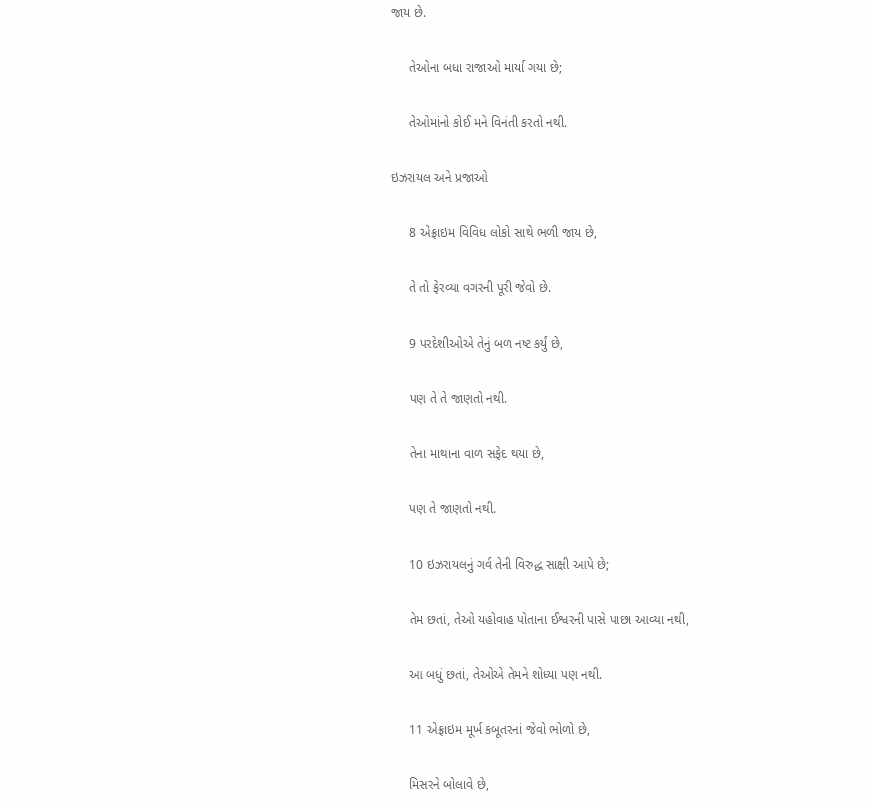જાય છે.

     તેઓના બધા રાજાઓ માર્યા ગયા છે;

     તેઓમાંનો કોઈ મને વિનંતી કરતો નથી.

ઇઝરાયલ અને પ્રજાઓ

     8 એફ્રાઇમ વિવિધ લોકો સાથે ભળી જાય છે,

     તે તો ફેરવ્યા વગરની પૂરી જેવો છે.

     9 પરદેશીઓએ તેનું બળ નષ્ટ કર્યું છે,

     પણ તે તે જાણતો નથી.

     તેના માથાના વાળ સફેદ થયા છે,

     પણ તે જાણતો નથી.

     10 ઇઝરાયલનું ગર્વ તેની વિરુદ્ધ સાક્ષી આપે છે;

     તેમ છતાં, તેઓ યહોવાહ પોતાના ઈશ્વરની પાસે પાછા આવ્યા નથી,

     આ બધું છતાં, તેઓએ તેમને શોધ્યા પણ નથી.

     11 એફ્રાઇમ મૂર્ખ કબૂતરનાં જેવો ભોળો છે,

     મિસરને બોલાવે છે,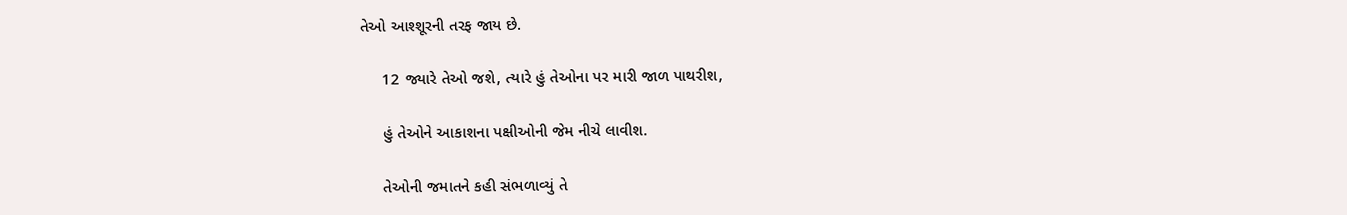તેઓ આશ્શૂરની તરફ જાય છે.

     12 જ્યારે તેઓ જશે, ત્યારે હું તેઓના પર મારી જાળ પાથરીશ,

     હું તેઓને આકાશના પક્ષીઓની જેમ નીચે લાવીશ.

     તેઓની જમાતને કહી સંભળાવ્યું તે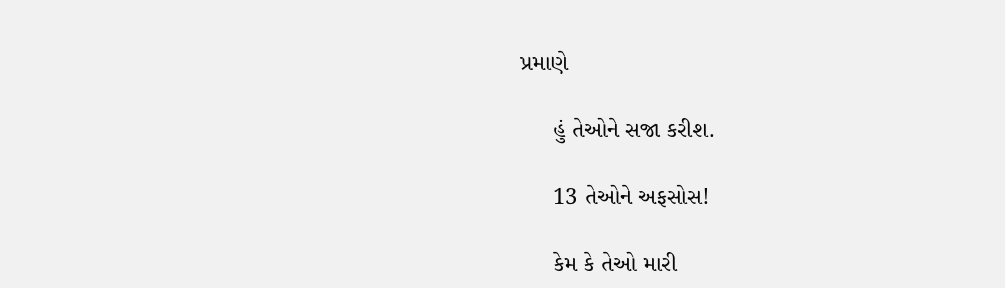પ્રમાણે

     હું તેઓને સજા કરીશ.

     13 તેઓને અફસોસ!

     કેમ કે તેઓ મારી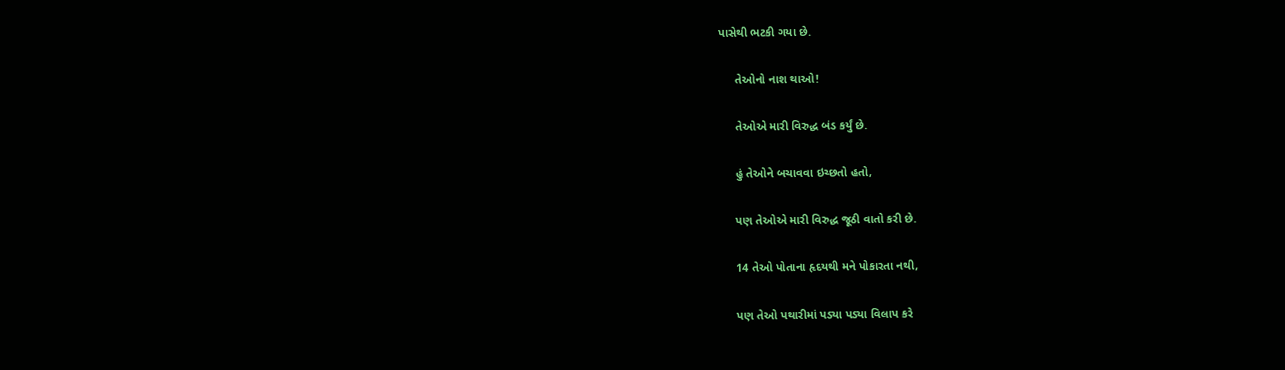પાસેથી ભટકી ગયા છે.

     તેઓનો નાશ થાઓ!

     તેઓએ મારી વિરુદ્ધ બંડ કર્યું છે.

     હું તેઓને બચાવવા ઇચ્છતો હતો,

     પણ તેઓએ મારી વિરુદ્ધ જૂઠી વાતો કરી છે.

     14 તેઓ પોતાના હૃદયથી મને પોકારતા નથી,

     પણ તેઓ પથારીમાં પડ્યા પડ્યા વિલાપ કરે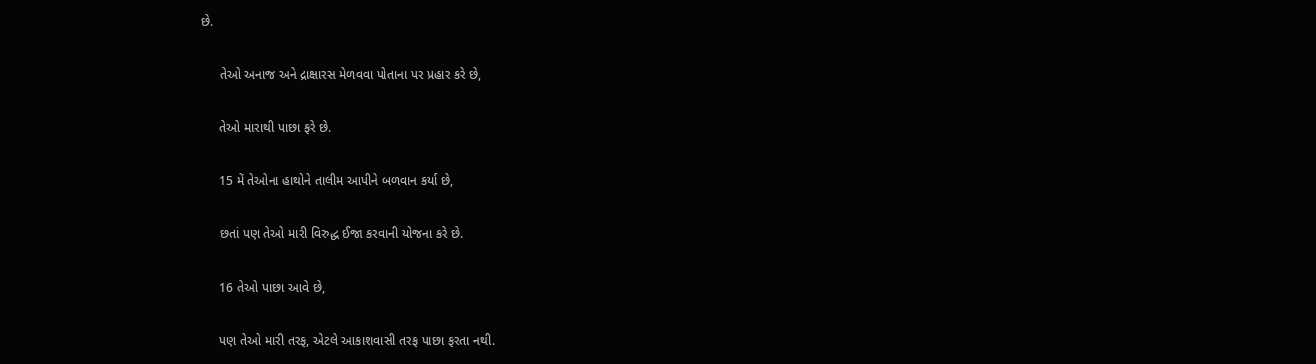છે.

     તેઓ અનાજ અને દ્રાક્ષારસ મેળવવા પોતાના પર પ્રહાર કરે છે,

     તેઓ મારાથી પાછા ફરે છે.

     15 મેં તેઓના હાથોને તાલીમ આપીને બળવાન કર્યા છે,

     છતાં પણ તેઓ મારી વિરુદ્ધ ઈજા કરવાની યોજના કરે છે.

     16 તેઓ પાછા આવે છે,

     પણ તેઓ મારી તરફ, એટલે આકાશવાસી તરફ પાછા ફરતા નથી.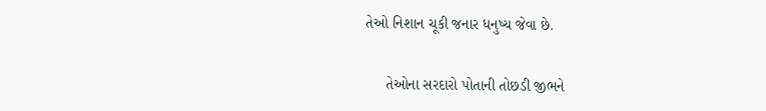તેઓ નિશાન ચૂકી જનાર ધનુષ્ય જેવા છે.

     તેઓના સરદારો પોતાની તોછડી જીભને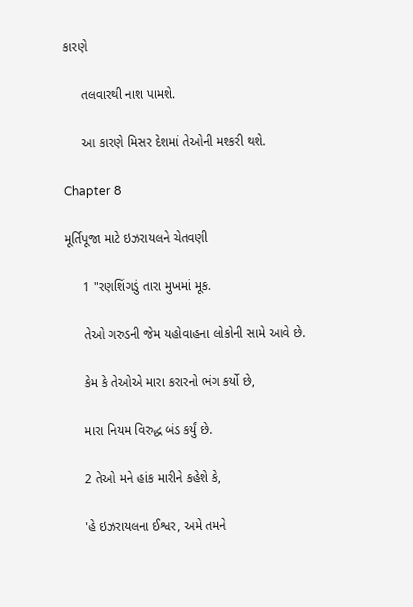કારણે

     તલવારથી નાશ પામશે.

     આ કારણે મિસર દેશમાં તેઓની મશ્કરી થશે.

Chapter 8

મૂર્તિપૂજા માટે ઇઝરાયલને ચેતવણી

     1 "રણશિંગડું તારા મુખમાં મૂક.

     તેઓ ગરુડની જેમ યહોવાહના લોકોની સામે આવે છે.

     કેમ કે તેઓએ મારા કરારનો ભંગ કર્યો છે,

     મારા નિયમ વિરુદ્ધ બંડ કર્યું છે.

     2 તેઓ મને હાંક મારીને કહેશે કે,

     'હે ઇઝરાયલના ઈશ્વર, અમે તમને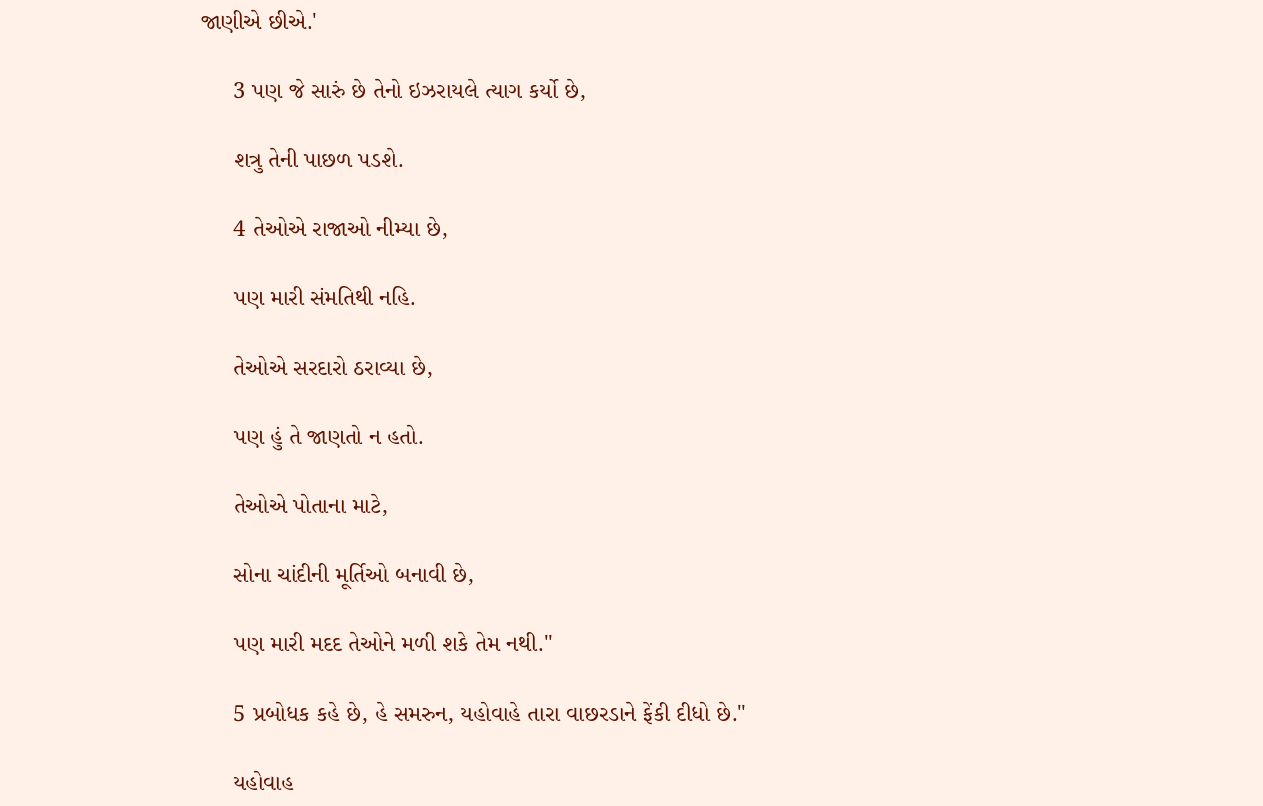જાણીએ છીએ.'

     3 પણ જે સારું છે તેનો ઇઝરાયલે ત્યાગ કર્યો છે,

     શત્રુ તેની પાછળ પડશે.

     4 તેઓએ રાજાઓ નીમ્યા છે,

     પણ મારી સંમતિથી નહિ.

     તેઓએ સરદારો ઠરાવ્યા છે,

     પણ હું તે જાણતો ન હતો.

     તેઓએ પોતાના માટે,

     સોના ચાંદીની મૂર્તિઓ બનાવી છે,

     પણ મારી મદદ તેઓને મળી શકે તેમ નથી."

     5 પ્રબોધક કહે છે, હે સમરુન, યહોવાહે તારા વાછરડાને ફેંકી દીધો છે."

     યહોવાહ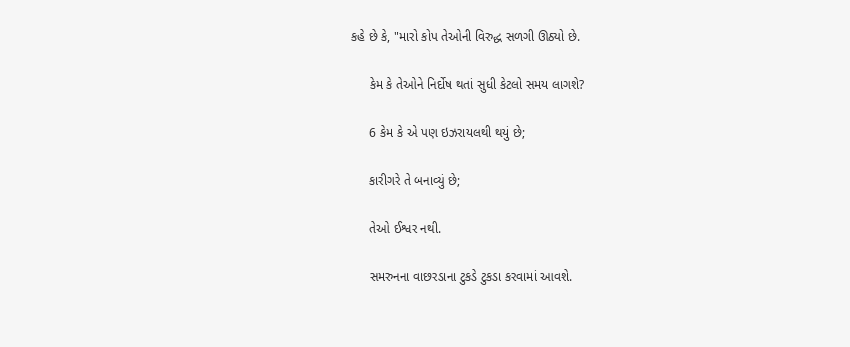કહે છે કે, "મારો કોપ તેઓની વિરુદ્ધ સળગી ઊઠ્યો છે.

     કેમ કે તેઓને નિર્દોષ થતાં સુધી કેટલો સમય લાગશે?

     6 કેમ કે એ પણ ઇઝરાયલથી થયું છે;

     કારીગરે તે બનાવ્યું છે;

     તેઓ ઈશ્વર નથી.

     સમરુનના વાછરડાના ટુકડે ટુકડા કરવામાં આવશે.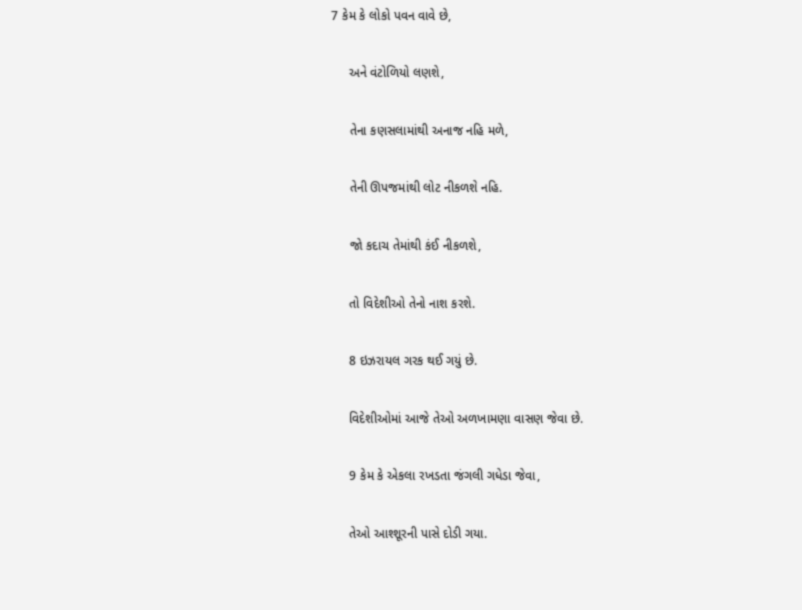7 કેમ કે લોકો પવન વાવે છે,

     અને વંટોળિયો લણશે,

     તેના કણસલામાંથી અનાજ નહિ મળે,

     તેની ઊપજમાંથી લોટ નીકળશે નહિ.

     જો કદાચ તેમાંથી કંઈ નીકળશે,

     તો વિદેશીઓ તેનો નાશ કરશે.

     8 ઇઝરાયલ ગરક થઈ ગયું છે.

     વિદેશીઓમાં આજે તેઓ અળખામણા વાસણ જેવા છે.

     9 કેમ કે એકલા રખડતા જંગલી ગધેડા જેવા,

     તેઓ આશ્શૂરની પાસે દોડી ગયા.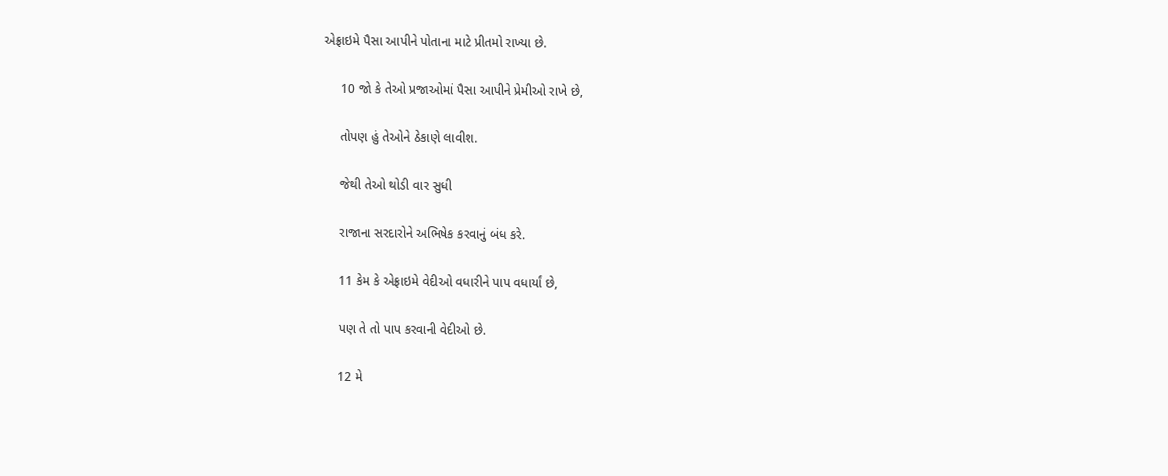એફ્રાઇમે પૈસા આપીને પોતાના માટે પ્રીતમો રાખ્યા છે.

     10 જો કે તેઓ પ્રજાઓમાં પૈસા આપીને પ્રેમીઓ રાખે છે,

     તોપણ હું તેઓને ઠેકાણે લાવીશ.

     જેથી તેઓ થોડી વાર સુધી

     રાજાના સરદારોને અભિષેક કરવાનું બંધ કરે.

     11 કેમ કે એફ્રાઇમે વેદીઓ વધારીને પાપ વધાર્યાં છે,

     પણ તે તો પાપ કરવાની વેદીઓ છે.

     12 મે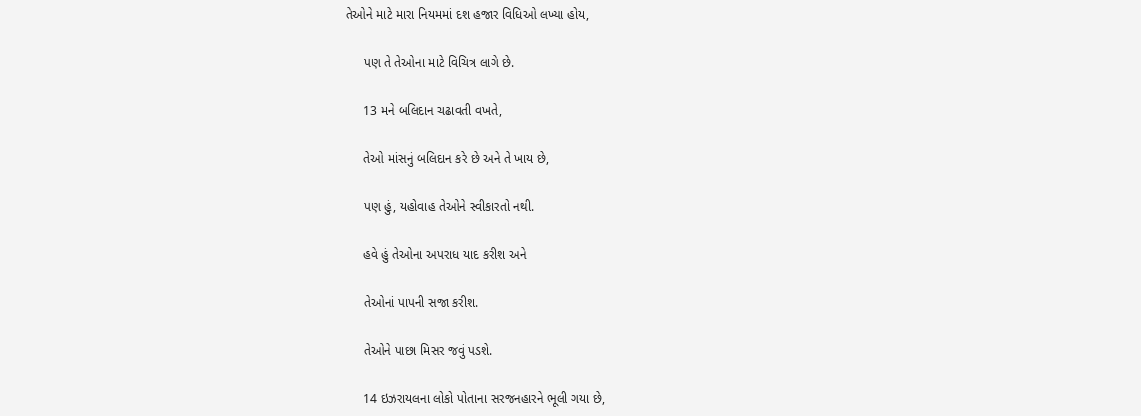તેઓને માટે મારા નિયમમાં દશ હજાર વિધિઓ લખ્યા હોય,

     પણ તે તેઓના માટે વિચિત્ર લાગે છે.

     13 મને બલિદાન ચઢાવતી વખતે,

     તેઓ માંસનું બલિદાન કરે છે અને તે ખાય છે,

     પણ હું, યહોવાહ તેઓને સ્વીકારતો નથી.

     હવે હું તેઓના અપરાધ યાદ કરીશ અને

     તેઓનાં પાપની સજા કરીશ.

     તેઓને પાછા મિસર જવું પડશે.

     14 ઇઝરાયલના લોકો પોતાના સરજનહારને ભૂલી ગયા છે,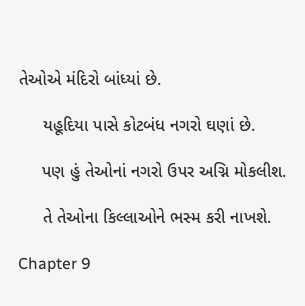તેઓએ મંદિરો બાંધ્યાં છે.

     યહૂદિયા પાસે કોટબંધ નગરો ઘણાં છે.

     પણ હું તેઓનાં નગરો ઉપર અગ્નિ મોકલીશ.

     તે તેઓના કિલ્લાઓને ભસ્મ કરી નાખશે.

Chapter 9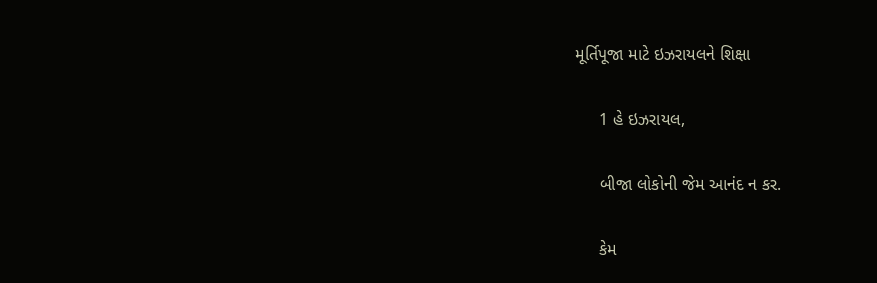મૂર્તિપૂજા માટે ઇઝરાયલને શિક્ષા

     1 હે ઇઝરાયલ,

     બીજા લોકોની જેમ આનંદ ન કર.

     કેમ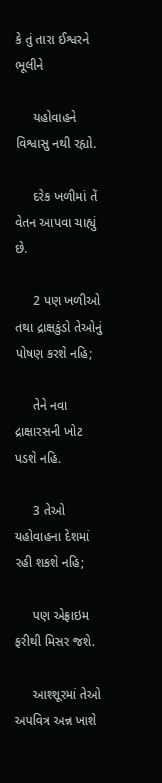કે તું તારા ઈશ્વરને ભૂલીને

     યહોવાહને વિશ્વાસુ નથી રહ્યો.

     દરેક ખળીમાં તેં વેતન આપવા ચાહ્યું છે.

     2 પણ ખળીઓ તથા દ્રાક્ષકુંડો તેઓનું પોષણ કરશે નહિ;

     તેને નવા દ્રાક્ષારસની ખોટ પડશે નહિ.

     3 તેઓ યહોવાહના દેશમાં રહી શકશે નહિ;

     પણ એફ્રાઇમ ફરીથી મિસર જશે.

     આશ્શૂરમાં તેઓ અપવિત્ર અન્ન ખાશે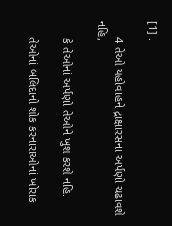[1] .

     4 તેઓ યહોવાહને દ્રાક્ષારસના અર્પણો ચઢાવશે નહિ,

     કે તેઓનાં અર્પણો તેઓને ખુશ કરશે નહિ.

     તેઓનાં બલિદાનો શોક કરનારાઓનાં ખોરાક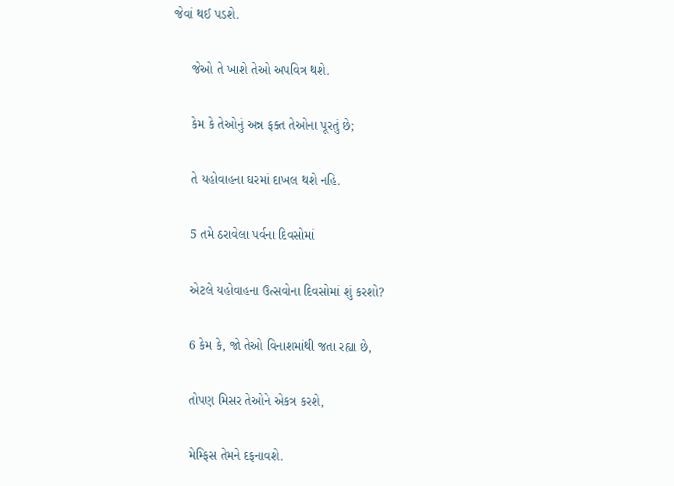જેવાં થઈ પડશે.

     જેઓ તે ખાશે તેઓ અપવિત્ર થશે.

     કેમ કે તેઓનું અન્ન ફક્ત તેઓના પૂરતું છે;

     તે યહોવાહના ઘરમાં દાખલ થશે નહિ.

     5 તમે ઠરાવેલા પર્વના દિવસોમાં

     એટલે યહોવાહના ઉત્સવોના દિવસોમાં શું કરશો?

     6 કેમ કે, જો તેઓ વિનાશમાંથી જતા રહ્યા છે,

     તોપણ મિસર તેઓને એકત્ર કરશે,

     મેમ્ફિસ તેમને દફનાવશે.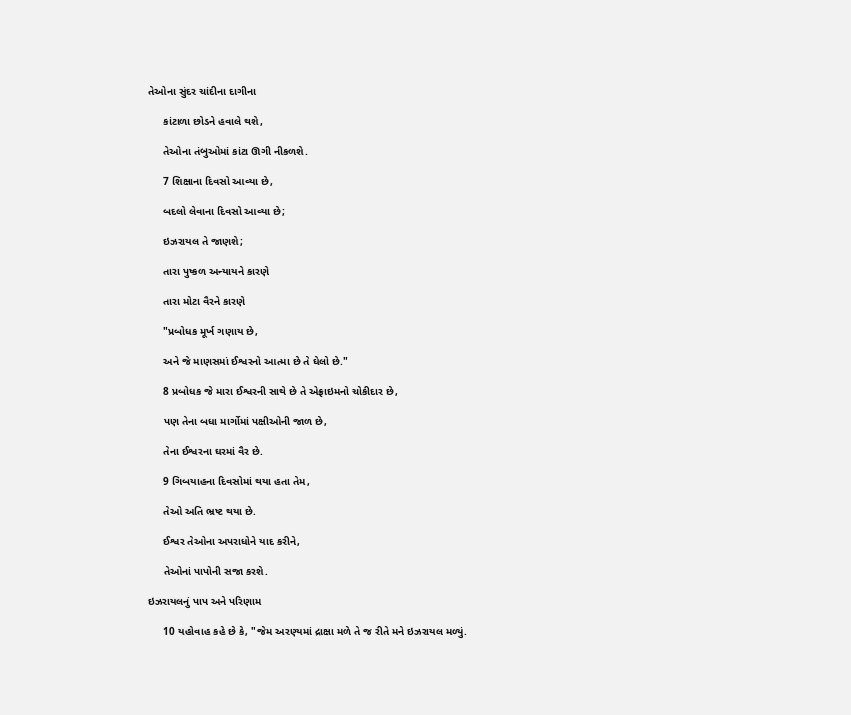તેઓના સુંદર ચાંદીના દાગીના

     કાંટાળા છોડને હવાલે થશે,

     તેઓના તંબુઓમાં કાંટા ઊગી નીકળશે.

     7 શિક્ષાના દિવસો આવ્યા છે,

     બદલો લેવાના દિવસો આવ્યા છે;

     ઇઝરાયલ તે જાણશે;

     તારા પુષ્કળ અન્યાયને કારણે

     તારા મોટા વૈરને કારણે

     "પ્રબોધક મૂર્ખ ગણાય છે,

     અને જે માણસમાં ઈશ્વરનો આત્મા છે તે ઘેલો છે."

     8 પ્રબોધક જે મારા ઈશ્વરની સાથે છે તે એફ્રાઇમનો ચોકીદાર છે,

     પણ તેના બધા માર્ગોમાં પક્ષીઓની જાળ છે,

     તેના ઈશ્વરના ઘરમાં વૈર છે.

     9 ગિબયાહના દિવસોમાં થયા હતા તેમ,

     તેઓ અતિ ભ્રષ્ટ થયા છે.

     ઈશ્વર તેઓના અપરાધોને યાદ કરીને,

     તેઓનાં પાપોની સજા કરશે.

ઇઝરાયલનું પાપ અને પરિણામ

     10 યહોવાહ કહે છે કે, "જેમ અરણ્યમાં દ્રાક્ષા મળે તે જ રીતે મને ઇઝરાયલ મળ્યું.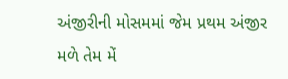અંજીરીની મોસમમાં જેમ પ્રથમ અંજીર મળે તેમ મેં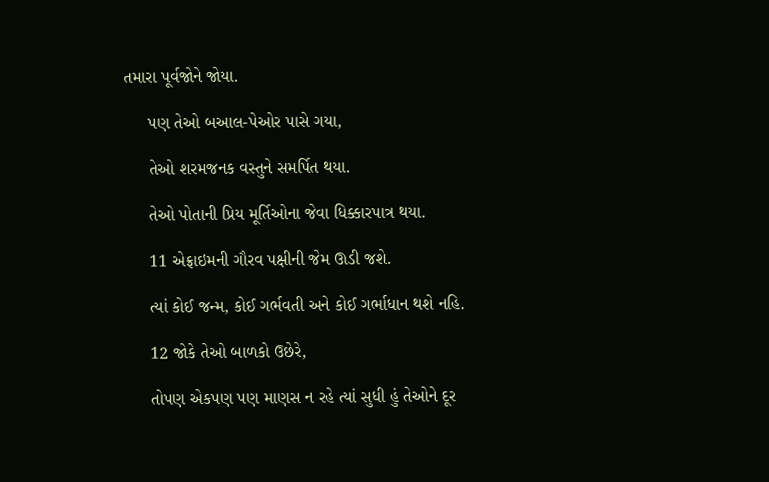તમારા પૂર્વજોને જોયા.

     પણ તેઓ બઆલ-પેઓર પાસે ગયા,

     તેઓ શરમજનક વસ્તુને સમર્પિત થયા.

     તેઓ પોતાની પ્રિય મૂર્તિઓના જેવા ધિક્કારપાત્ર થયા.

     11 એફ્રાઇમની ગૌરવ પક્ષીની જેમ ઊડી જશે.

     ત્યાં કોઈ જન્મ, કોઈ ગર્ભવતી અને કોઈ ગર્ભાધાન થશે નહિ.

     12 જોકે તેઓ બાળકો ઉછેરે,

     તોપણ એકપણ પણ માણસ ન રહે ત્યાં સુધી હું તેઓને દૂર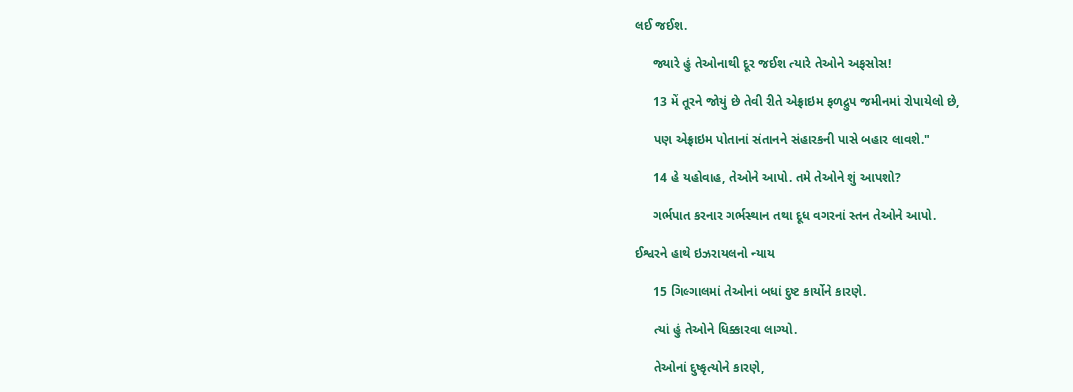લઈ જઈશ.

     જ્યારે હું તેઓનાથી દૂર જઈશ ત્યારે તેઓને અફસોસ!

     13 મેં તૂરને જોયું છે તેવી રીતે એફ્રાઇમ ફળદ્રુપ જમીનમાં રોપાયેલો છે,

     પણ એફ્રાઇમ પોતાનાં સંતાનને સંહારકની પાસે બહાર લાવશે."

     14 હે યહોવાહ, તેઓને આપો. તમે તેઓને શું આપશો?

     ગર્ભપાત કરનાર ગર્ભસ્થાન તથા દૂધ વગરનાં સ્તન તેઓને આપો.

ઈશ્વરને હાથે ઇઝરાયલનો ન્યાય

     15 ગિલ્ગાલમાં તેઓનાં બધાં દુષ્ટ કાર્યોને કારણે.

     ત્યાં હું તેઓને ધિક્કારવા લાગ્યો.

     તેઓનાં દુષ્કૃત્યોને કારણે,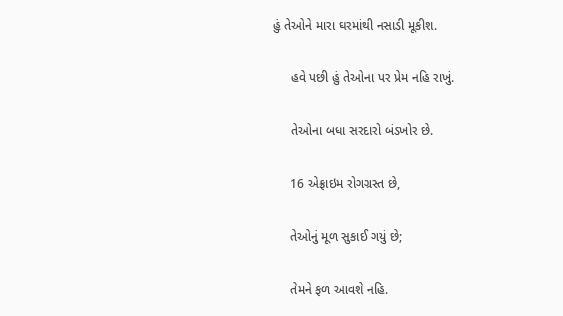હું તેઓને મારા ઘરમાંથી નસાડી મૂકીશ.

     હવે પછી હું તેઓના પર પ્રેમ નહિ રાખું.

     તેઓના બધા સરદારો બંડખોર છે.

     16 એફ્રાઇમ રોગગ્રસ્ત છે,

     તેઓનું મૂળ સુકાઈ ગયું છે;

     તેમને ફળ આવશે નહિ.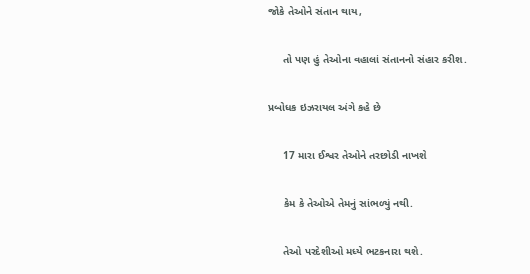જોકે તેઓને સંતાન થાય,

     તો પણ હું તેઓના વહાલાં સંતાનનો સંહાર કરીશ.

પ્રબોધક ઇઝરાયલ અંગે કહે છે

     17 મારા ઈશ્વર તેઓને તરછોડી નાખશે

     કેમ કે તેઓએ તેમનું સાંભળ્યું નથી.

     તેઓ પરદેશીઓ મધ્યે ભટકનારા થશે.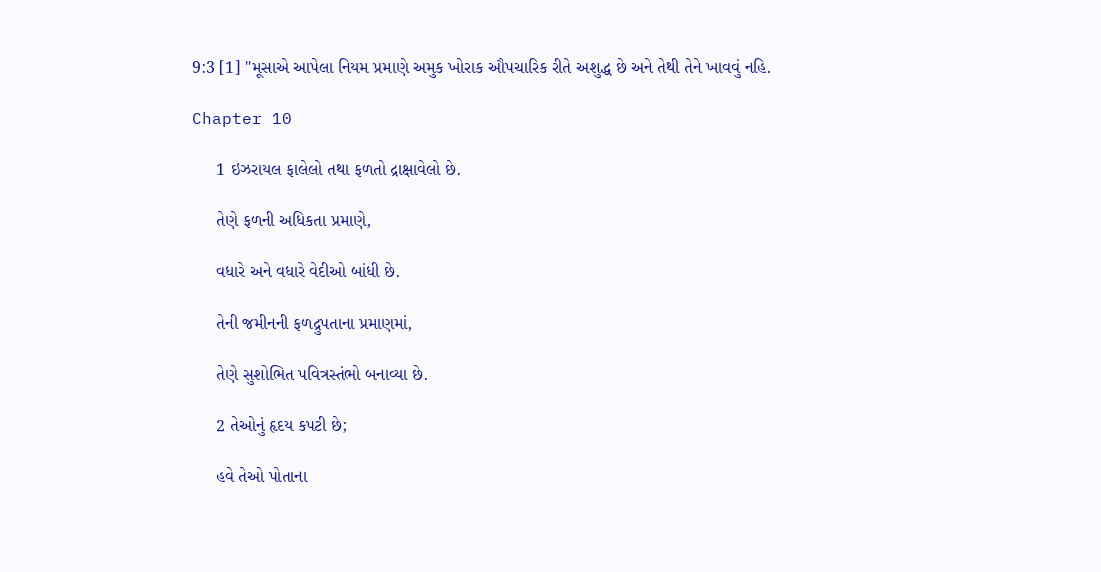9:3 [1] "મૂસાએ આપેલા નિયમ પ્રમાણે અમુક ખોરાક ઔપચારિક રીતે અશુદ્ધ છે અને તેથી તેને ખાવવું નહિ.

Chapter 10

     1 ઇઝરાયલ ફાલેલો તથા ફળતો દ્રાક્ષાવેલો છે.

     તેણે ફળની અધિકતા પ્રમાણે,

     વધારે અને વધારે વેદીઓ બાંધી છે.

     તેની જમીનની ફળદ્રુપતાના પ્રમાણમાં,

     તેણે સુશોભિત પવિત્રસ્તંભો બનાવ્યા છે.

     2 તેઓનું હૃદય કપટી છે;

     હવે તેઓ પોતાના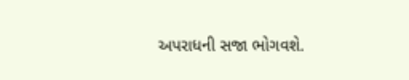અપરાધની સજા ભોગવશે.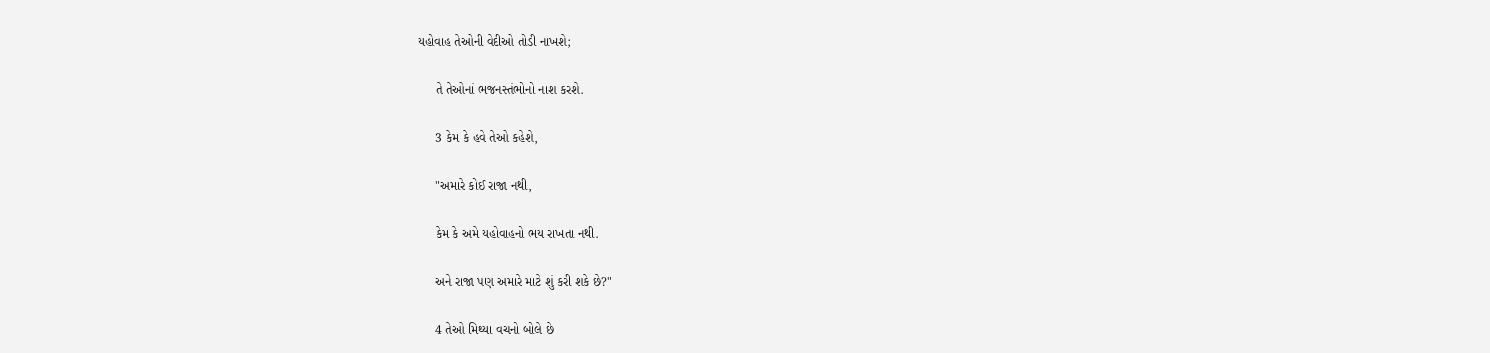યહોવાહ તેઓની વેદીઓ તોડી નાખશે;

     તે તેઓનાં ભજનસ્તંભોનો નાશ કરશે.

     3 કેમ કે હવે તેઓ કહેશે,

     "અમારે કોઈ રાજા નથી,

     કેમ કે અમે યહોવાહનો ભય રાખતા નથી.

     અને રાજા પણ અમારે માટે શું કરી શકે છે?"

     4 તેઓ મિથ્યા વચનો બોલે છે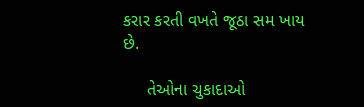કરાર કરતી વખતે જૂઠા સમ ખાય છે.

     તેઓના ચુકાદાઓ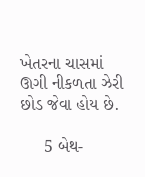ખેતરના ચાસમાં ઊગી નીકળતા ઝેરી છોડ જેવા હોય છે.

     5 બેથ-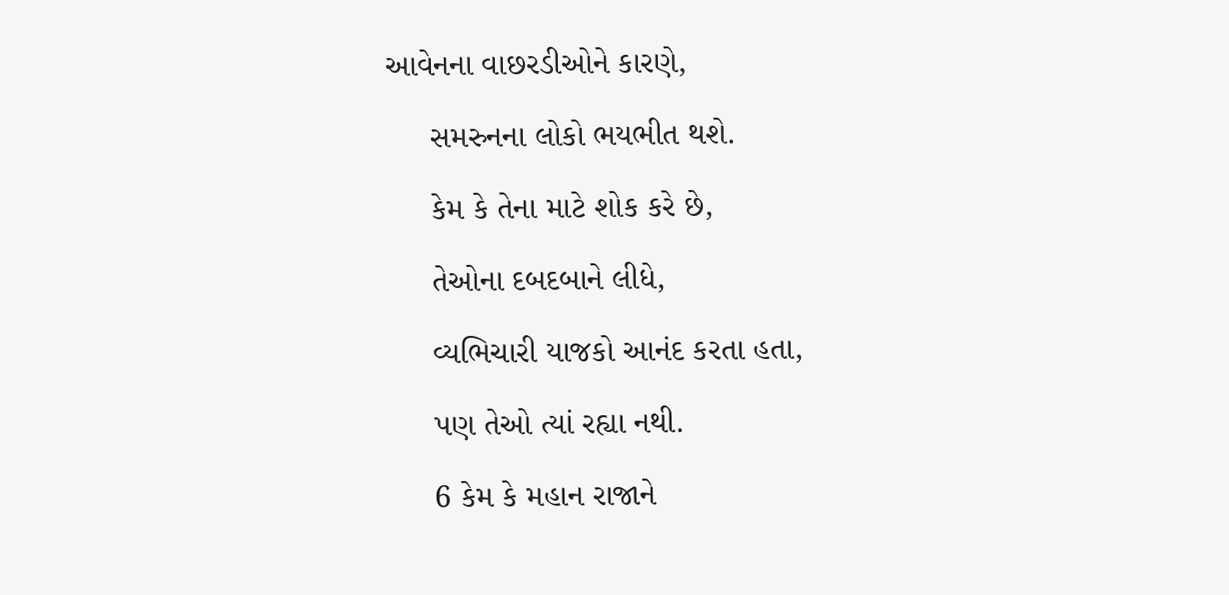આવેનના વાછરડીઓને કારણે,

     સમરુનના લોકો ભયભીત થશે.

     કેમ કે તેના માટે શોક કરે છે,

     તેઓના દબદબાને લીધે,

     વ્યભિચારી યાજકો આનંદ કરતા હતા,

     પણ તેઓ ત્યાં રહ્યા નથી.

     6 કેમ કે મહાન રાજાને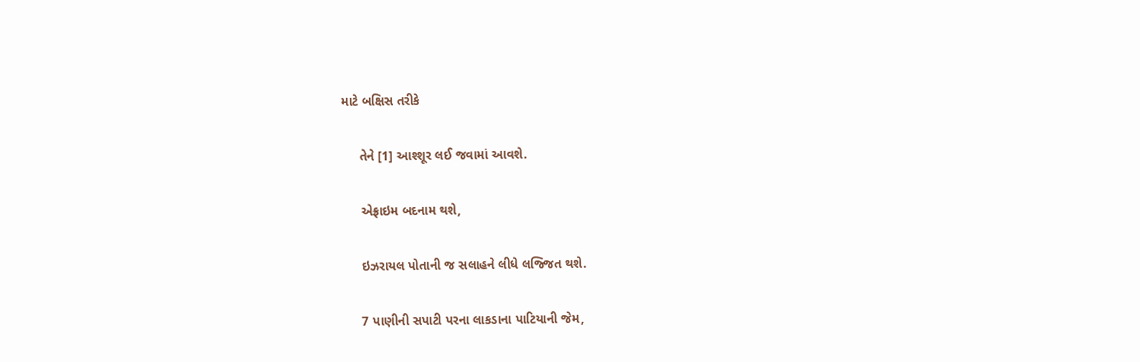માટે બક્ષિસ તરીકે

     તેને [1] આશ્શૂર લઈ જવામાં આવશે.

     એફ્રાઇમ બદનામ થશે,

     ઇઝરાયલ પોતાની જ સલાહને લીધે લજ્જિત થશે.

     7 પાણીની સપાટી પરના લાકડાના પાટિયાની જેમ,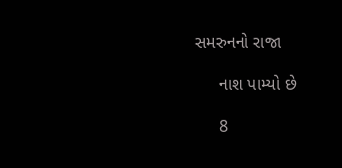સમરુનનો રાજા

     નાશ પામ્યો છે

     8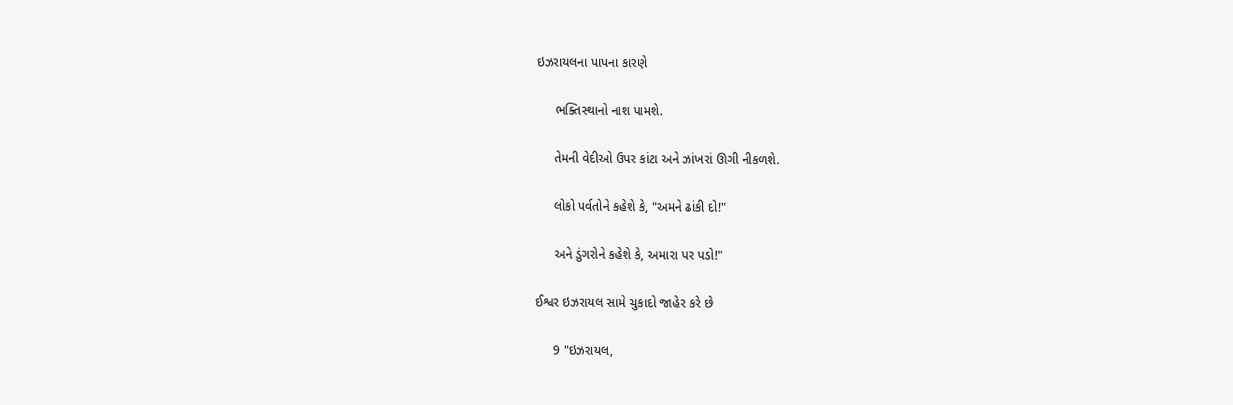ઇઝરાયલના પાપના કારણે

     ભક્તિસ્થાનો નાશ પામશે.

     તેમની વેદીઓ ઉપર કાંટા અને ઝાંખરાં ઊગી નીકળશે.

     લોકો પર્વતોને કહેશે કે, "અમને ઢાંકી દો!"

     અને ડુંગરોને કહેશે કે, અમારા પર પડો!"

ઈશ્વર ઇઝરાયલ સામે ચુકાદો જાહેર કરે છે

     9 "ઇઝરાયલ,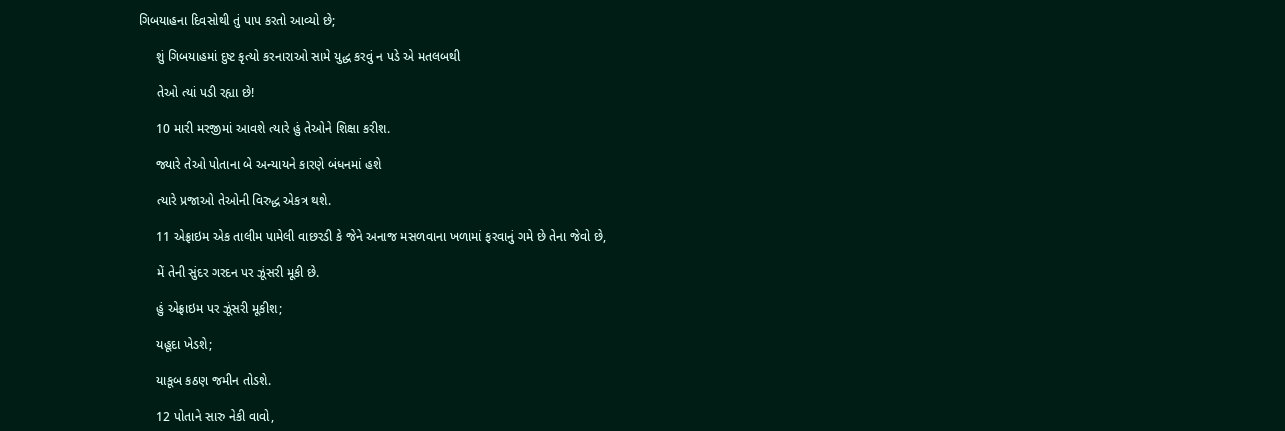ગિબયાહના દિવસોથી તું પાપ કરતો આવ્યો છે;

     શું ગિબયાહમાં દુષ્ટ કૃત્યો કરનારાઓ સામે યુદ્ધ કરવું ન પડે એ મતલબથી

     તેઓ ત્યાં પડી રહ્યા છે!

     10 મારી મરજીમાં આવશે ત્યારે હું તેઓને શિક્ષા કરીશ.

     જ્યારે તેઓ પોતાના બે અન્યાયને કારણે બંધનમાં હશે

     ત્યારે પ્રજાઓ તેઓની વિરુદ્ધ એકત્ર થશે.

     11 એફ્રાઇમ એક તાલીમ પામેલી વાછરડી કે જેને અનાજ મસળવાના ખળામાં ફરવાનું ગમે છે તેના જેવો છે,

     મેં તેની સુંદર ગરદન પર ઝૂંસરી મૂકી છે.

     હું એફ્રાઇમ પર ઝૂંસરી મૂકીશ;

     યહૂદા ખેડશે;

     યાકૂબ કઠણ જમીન તોડશે.

     12 પોતાને સારુ નેકી વાવો,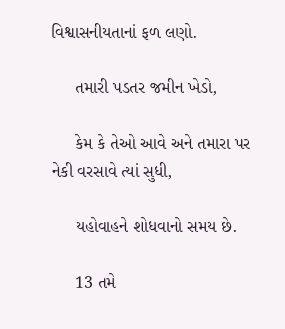વિશ્વાસનીયતાનાં ફળ લણો.

     તમારી પડતર જમીન ખેડો,

     કેમ કે તેઓ આવે અને તમારા પર નેકી વરસાવે ત્યાં સુધી,

     યહોવાહને શોધવાનો સમય છે.

     13 તમે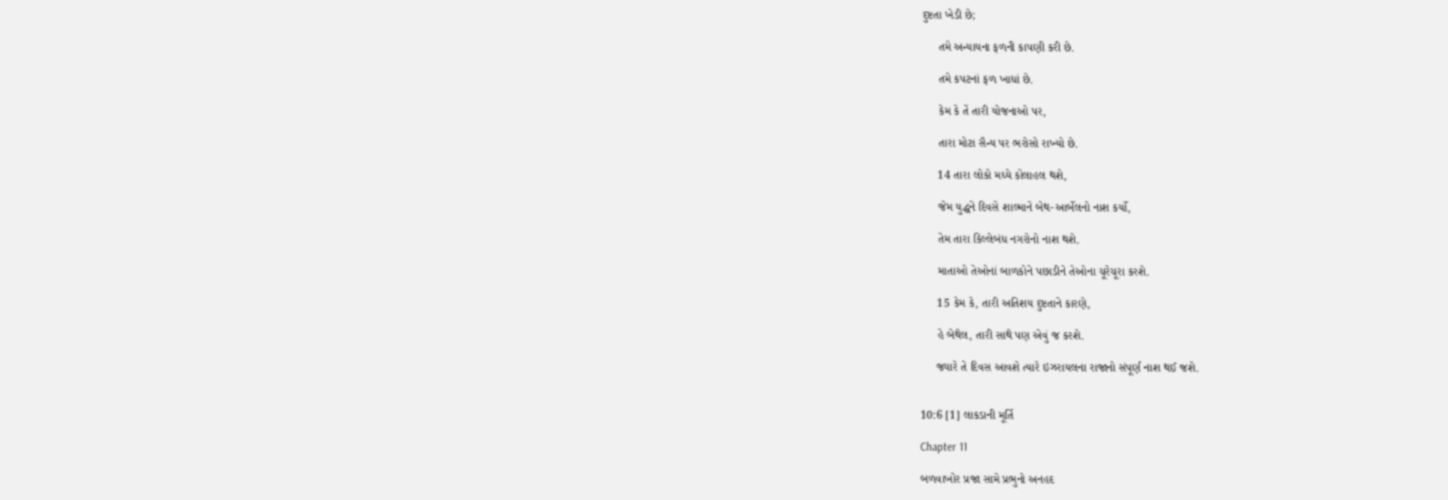દુષ્ટતા ખેડી છે;

     તમે અન્યાયના ફળની કાપણી કરી છે.

     તમે કપટનાં ફળ ખાધાં છે.

     કેમ કે તેં તારી યોજનાઓ પર,

     તારા મોટા સૈન્ય પર ભરોસો રાખ્યો છે.

     14 તારા લોકો મધ્યે કોલાહલ થશે,

     જેમ યુદ્ધને દિવસે શાલ્માને બેથ-આર્બેલનો નાશ કર્યો,

     તેમ તારા કિલ્લેબંધ નગરોનો નાશ થશે.

     માતાઓ તેઓનાં બાળકોને પછાડીને તેઓના ચૂરેચૂરા કરશે.

     15 કેમ કે, તારી અતિશય દુષ્ટતાને કારણે,

     હે બેથેલ, તારી સાથે પણ એવું જ કરશે.

     જ્યારે તે દિવસ આવશે ત્યારે ઇઝરાયલના રાજાનો સંપૂર્ણ નાશ થઈ જશે.


10:6 [1] લાકડાની મૂર્તિ

Chapter 11

બળવાખોર પ્રજા સામે પ્રભુનો અનહદ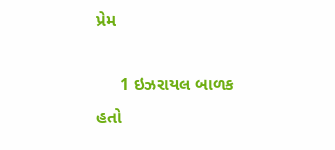પ્રેમ

     1 ઇઝરાયલ બાળક હતો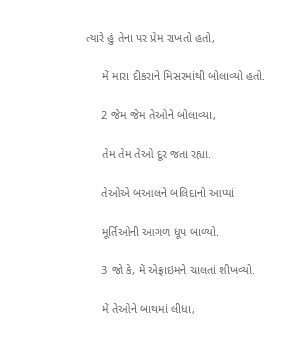ત્યારે હું તેના પર પ્રેમ રાખતો હતો,

     મેં મારા દીકરાને મિસરમાંથી બોલાવ્યો હતો.

     2 જેમ જેમ તેઓને બોલાવ્યા,

     તેમ તેમ તેઓ દૂર જતા રહ્યા.

     તેઓએ બઆલને બલિદાનો આપ્યાં

     મૂર્તિઓની આગળ ધૂપ બાળ્યો.

     3 જો કે, મેં એફ્રાઇમને ચાલતાં શીખવ્યો.

     મેં તેઓને બાથમાં લીધા,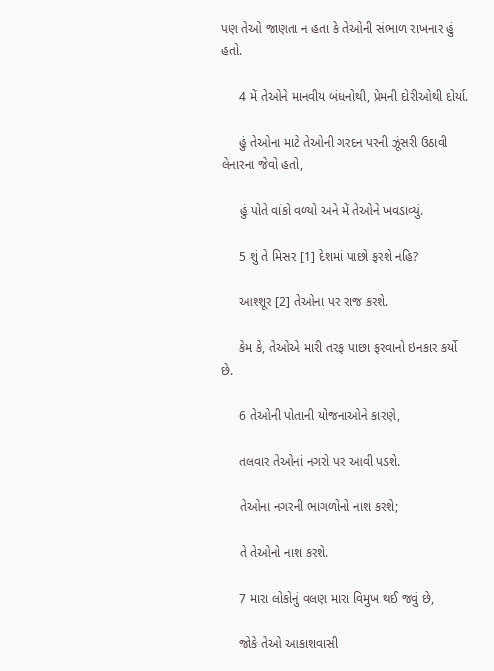પણ તેઓ જાણતા ન હતા કે તેઓની સંભાળ રાખનાર હું હતો.

     4 મેં તેઓને માનવીય બંધનોથી, પ્રેમની દોરીઓથી દોર્યા.

     હું તેઓના માટે તેઓની ગરદન પરની ઝૂંસરી ઉઠાવી લેનારના જેવો હતો,

     હું પોતે વાંકો વળ્યો અને મેં તેઓને ખવડાવ્યું.

     5 શું તે મિસર [1] દેશમાં પાછો ફરશે નહિ?

     આશ્શૂર [2] તેઓના પર રાજ કરશે.

     કેમ કે, તેઓએ મારી તરફ પાછા ફરવાનો ઇનકાર કર્યો છે.

     6 તેઓની પોતાની યોજનાઓને કારણે,

     તલવાર તેઓનાં નગરો પર આવી પડશે.

     તેઓના નગરની ભાગળોનો નાશ કરશે;

     તે તેઓનો નાશ કરશે.

     7 મારા લોકોનું વલણ મારા વિમુખ થઈ જવું છે,

     જોકે તેઓ આકાશવાસી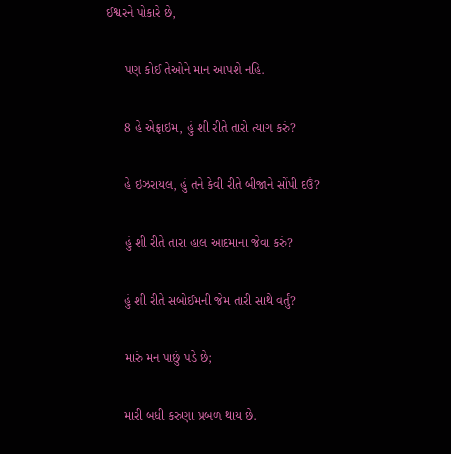ઈશ્વરને પોકારે છે,

     પણ કોઈ તેઓને માન આપશે નહિ.

     8 હે એફ્રાઇમ, હું શી રીતે તારો ત્યાગ કરું?

     હે ઇઝરાયલ, હું તને કેવી રીતે બીજાને સોંપી દઉં?

     હું શી રીતે તારા હાલ આદમાના જેવા કરું?

     હું શી રીતે સબોઈમની જેમ તારી સાથે વર્તું?

     મારું મન પાછું પડે છે;

     મારી બધી કરુણા પ્રબળ થાય છે.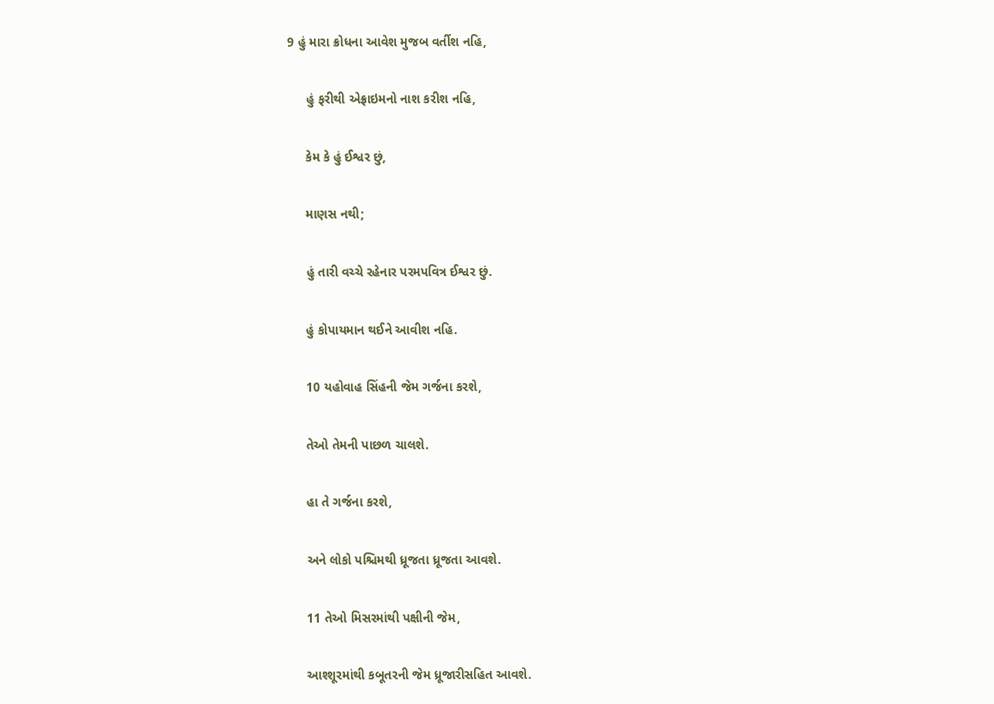9 હું મારા ક્રોધના આવેશ મુજબ વર્તીશ નહિ,

     હું ફરીથી એફ્રાઇમનો નાશ કરીશ નહિ,

     કેમ કે હું ઈશ્વર છું,

     માણસ નથી;

     હું તારી વચ્ચે રહેનાર પરમપવિત્ર ઈશ્વર છું.

     હું કોપાયમાન થઈને આવીશ નહિ.

     10 યહોવાહ સિંહની જેમ ગર્જના કરશે,

     તેઓ તેમની પાછળ ચાલશે.

     હા તે ગર્જના કરશે,

     અને લોકો પશ્ચિમથી ધ્રૂજતા ધ્રૂજતા આવશે.

     11 તેઓ મિસરમાંથી પક્ષીની જેમ,

     આશ્શૂરમાંથી કબૂતરની જેમ ધ્રૂજારીસહિત આવશે.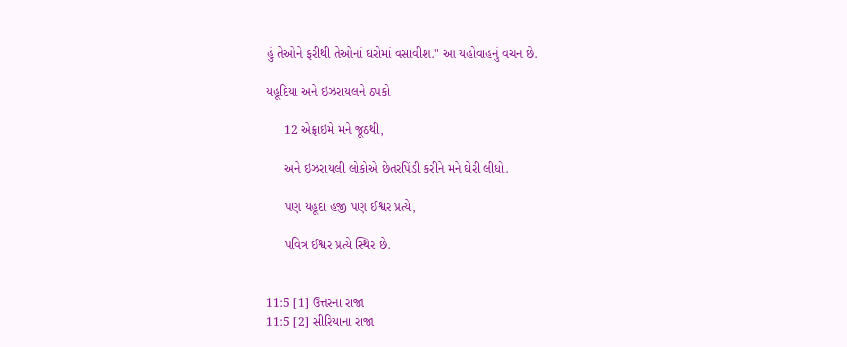હું તેઓને ફરીથી તેઓનાં ઘરોમાં વસાવીશ." આ યહોવાહનું વચન છે.

યહૂદિયા અને ઇઝરાયલને ઠપકો

     12 એફ્રાઇમે મને જૂઠથી,

     અને ઇઝરાયલી લોકોએ છેતરપિંડી કરીને મને ઘેરી લીધો.

     પણ યહૂદા હજી પણ ઈશ્વર પ્રત્યે,

     પવિત્ર ઈશ્વર પ્રત્યે સ્થિર છે.


11:5 [1] ઉત્તરના રાજા
11:5 [2] સીરિયાના રાજા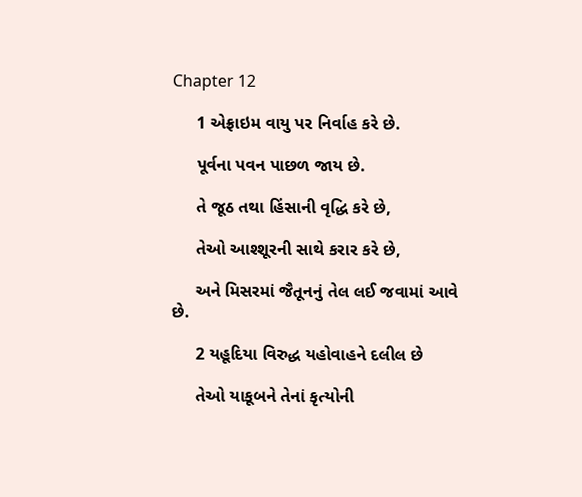Chapter 12

     1 એફ્રાઇમ વાયુ પર નિર્વાહ કરે છે.

     પૂર્વના પવન પાછળ જાય છે.

     તે જૂઠ તથા હિંસાની વૃદ્ધિ કરે છે,

     તેઓ આશ્શૂરની સાથે કરાર કરે છે,

     અને મિસરમાં જૈતૂનનું તેલ લઈ જવામાં આવે છે.

     2 યહૂદિયા વિરુદ્ધ યહોવાહને દલીલ છે

     તેઓ યાકૂબને તેનાં કૃત્યોની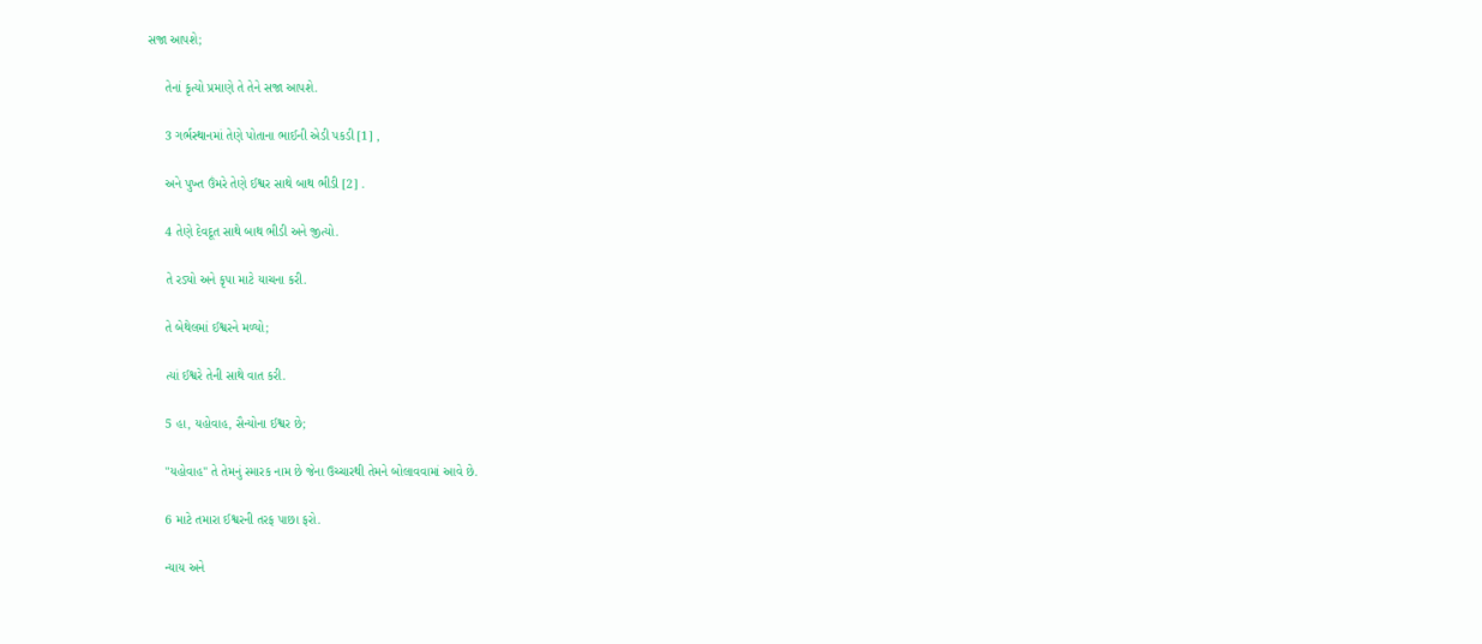સજા આપશે;

     તેનાં કૃત્યો પ્રમાણે તે તેને સજા આપશે.

     3 ગર્ભસ્થાનમાં તેણે પોતાના ભાઈની એડી પકડી [1] ,

     અને પુખ્ત ઉંમરે તેણે ઈશ્વર સાથે બાથ ભીડી [2] .

     4 તેણે દેવદૂત સાથે બાથ ભીડી અને જીત્યો.

     તે રડ્યો અને કૃપા માટે યાચના કરી.

     તે બેથેલમાં ઈશ્વરને મળ્યો;

     ત્યાં ઈશ્વરે તેની સાથે વાત કરી.

     5 હા, યહોવાહ, સૈન્યોના ઈશ્વર છે;

     "યહોવાહ" તે તેમનું સ્મારક નામ છે જેના ઉચ્ચારથી તેમને બોલાવવામાં આવે છે.

     6 માટે તમારા ઈશ્વરની તરફ પાછા ફરો.

     ન્યાય અને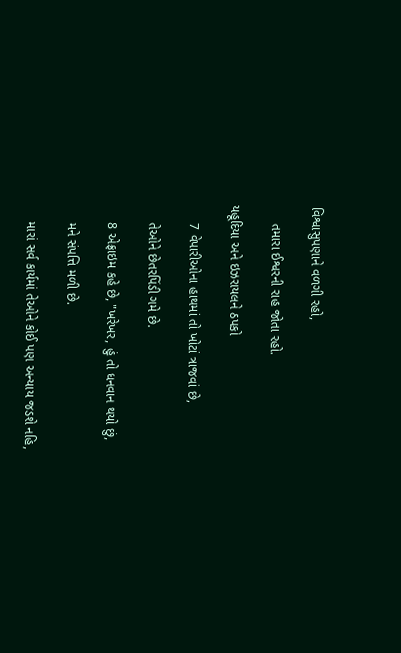વિશ્વાસુપણાને વળગી રહો,

     તમારા ઈશ્વરની રાહ જોતા રહો.

યહૂદિયા અને ઇઝરાયલને ઠપકો

     7 વેપારીઓના હાથમાં તો ખોટાં ત્રાજવાં છે,

     તેઓને છેતરપિંડી ગમે છે.

     8 એફ્રાઇમ કહે છે, "ખરેખર, હું તો ધનવાન થયો છું,

     મને સંપત્તિ મળી છે.

     મારાં સર્વ કાર્યમાં તેઓને કોઈ પણ અન્યાય જડશે નહિ,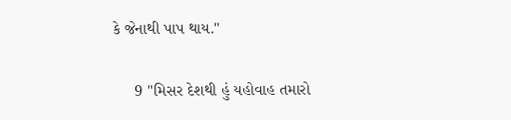કે જેનાથી પાપ થાય."

     9 "મિસર દેશથી હું યહોવાહ તમારો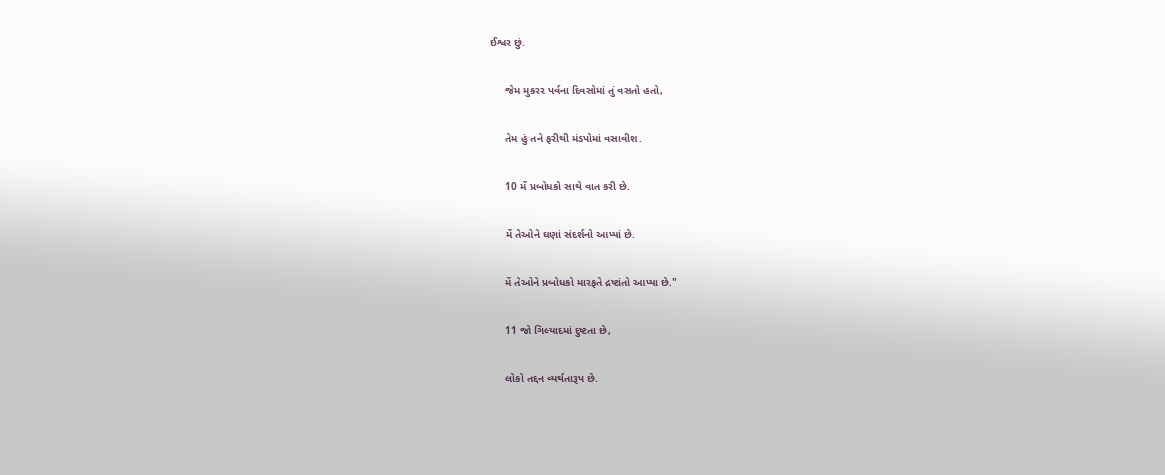ઈશ્વર છું.

     જેમ મુકરર પર્વના દિવસોમાં તું વસતો હતો,

     તેમ હું તને ફરીથી મંડપોમાં વસાવીશ.

     10 મેં પ્રબોધકો સાથે વાત કરી છે.

     મેં તેઓને ઘણાં સંદર્શનો આપ્યાં છે.

     મેં તેઓને પ્રબોધકો મારફતે દ્રષ્ટાંતો આપ્યા છે."

     11 જો ગિલ્યાદમાં દુષ્ટતા છે,

     લોકો તદ્દન વ્યર્થતારૂપ છે.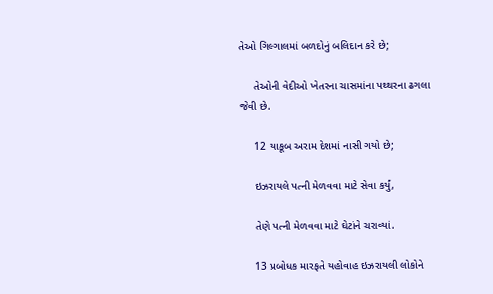તેઓ ગિલ્ગાલમાં બળદોનું બલિદાન કરે છે;

     તેઓની વેદીઓ ખેતરના ચાસમાંના પથ્થરના ઢગલા જેવી છે.

     12 યાકૂબ અરામ દેશમાં નાસી ગયો છે;

     ઇઝરાયલે પત્ની મેળવવા માટે સેવા કર્યું,

     તેણે પત્ની મેળવવા માટે ઘેટાંને ચરાવ્યાં.

     13 પ્રબોધક મારફતે યહોવાહ ઇઝરાયલી લોકોને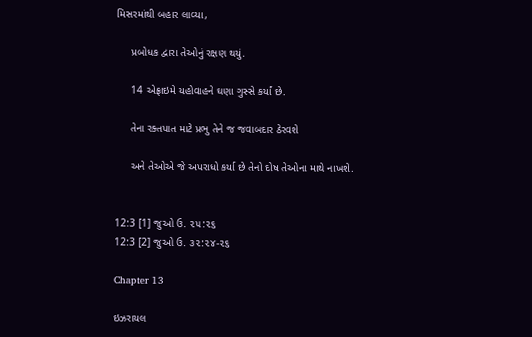મિસરમાંથી બહાર લાવ્યા,

     પ્રબોધક દ્વારા તેઓનું રક્ષણ થયું.

     14 એફ્રાઇમે યહોવાહને ઘણા ગુસ્સે કર્યાં છે.

     તેના રક્તપાત માટે પ્રભુ તેને જ જવાબદાર ઠેરવશે

     અને તેઓએ જે અપરાધો કર્યા છે તેનો દોષ તેઓના માથે નાખશે.


12:3 [1] જુઓ ઉ. ૨૫:૨૬
12:3 [2] જુઓ ઉ. ૩૨:૨૪-૨૬

Chapter 13

ઇઝરાયલ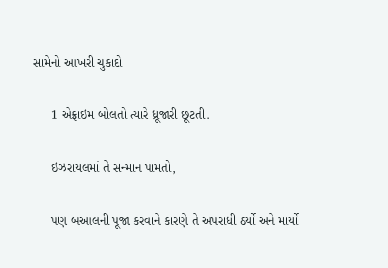સામેનો આખરી ચુકાદો

     1 એફ્રાઇમ બોલતો ત્યારે ધ્રૂજારી છૂટતી.

     ઇઝરાયલમાં તે સન્માન પામતો,

     પણ બઆલની પૂજા કરવાને કારણે તે અપરાધી ઠર્યો અને માર્યો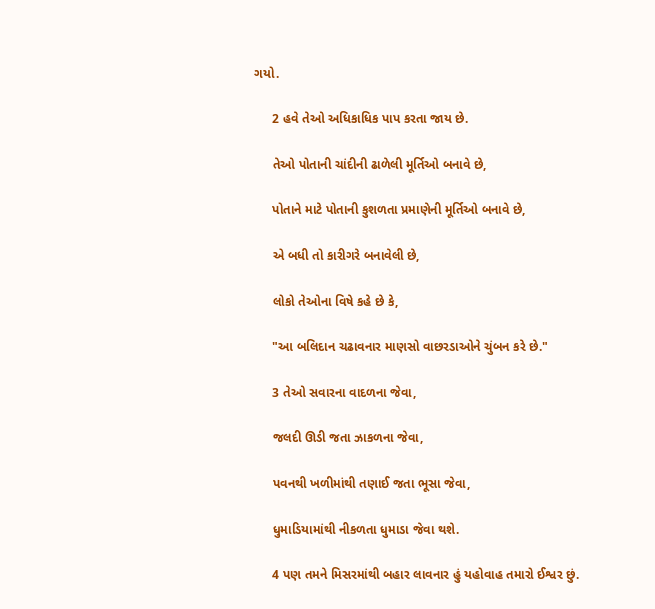ગયો.

     2 હવે તેઓ અધિકાધિક પાપ કરતા જાય છે.

     તેઓ પોતાની ચાંદીની ઢાળેલી મૂર્તિઓ બનાવે છે,

     પોતાને માટે પોતાની કુશળતા પ્રમાણેની મૂર્તિઓ બનાવે છે,

     એ બધી તો કારીગરે બનાવેલી છે,

     લોકો તેઓના વિષે કહે છે કે,

     "આ બલિદાન ચઢાવનાર માણસો વાછરડાઓને ચુંબન કરે છે."

     3 તેઓ સવારના વાદળના જેવા,

     જલદી ઊડી જતા ઝાકળના જેવા,

     પવનથી ખળીમાંથી તણાઈ જતા ભૂસા જેવા,

     ધુમાડિયામાંથી નીકળતા ધુમાડા જેવા થશે.

     4 પણ તમને મિસરમાંથી બહાર લાવનાર હું યહોવાહ તમારો ઈશ્વર છું.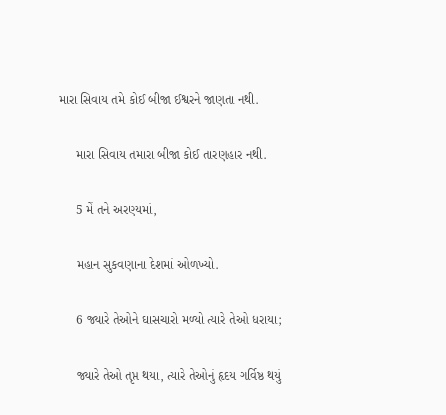મારા સિવાય તમે કોઈ બીજા ઈશ્વરને જાણતા નથી.

     મારા સિવાય તમારા બીજા કોઈ તારણહાર નથી.

     5 મેં તને અરણ્યમાં,

     મહાન સુકવણાના દેશમાં ઓળખ્યો.

     6 જ્યારે તેઓને ઘાસચારો મળ્યો ત્યારે તેઓ ધરાયા;

     જ્યારે તેઓ તૃપ્ત થયા, ત્યારે તેઓનું હૃદય ગર્વિષ્ઠ થયું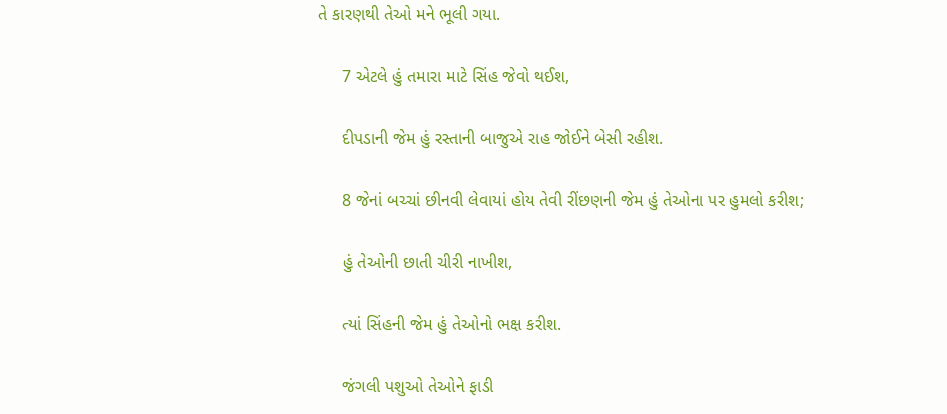તે કારણથી તેઓ મને ભૂલી ગયા.

     7 એટલે હું તમારા માટે સિંહ જેવો થઈશ,

     દીપડાની જેમ હું રસ્તાની બાજુએ રાહ જોઈને બેસી રહીશ.

     8 જેનાં બચ્ચાં છીનવી લેવાયાં હોય તેવી રીંછણની જેમ હું તેઓના પર હુમલો કરીશ;

     હું તેઓની છાતી ચીરી નાખીશ,

     ત્યાં સિંહની જેમ હું તેઓનો ભક્ષ કરીશ.

     જંગલી પશુઓ તેઓને ફાડી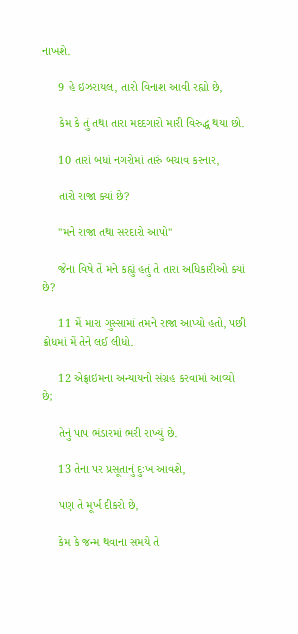નાખશે.

     9 હે ઇઝરાયલ, તારો વિનાશ આવી રહ્યો છે,

     કેમ કે તું તથા તારા મદદગારો મારી વિરુદ્ધ થયા છો.

     10 તારાં બધાં નગરોમાં તારું બચાવ કરનાર,

     તારો રાજા ક્યાં છે?

     "મને રાજા તથા સરદારો આપો"

     જેના વિષે તેં મને કહ્યું હતું તે તારા અધિકારીઓ ક્યાં છે?

     11 મેં મારા ગુસ્સામાં તમને રાજા આપ્યો હતો, પછી ક્રોધમાં મેં તેને લઈ લીધો.

     12 એફ્રાઇમના અન્યાયનો સંગ્રહ કરવામાં આવ્યો છે;

     તેનું પાપ ભંડારમાં ભરી રાખ્યું છે.

     13 તેના પર પ્રસૂતાનું દુઃખ આવશે,

     પણ તે મૂર્ખ દીકરો છે,

     કેમ કે જન્મ થવાના સમયે તે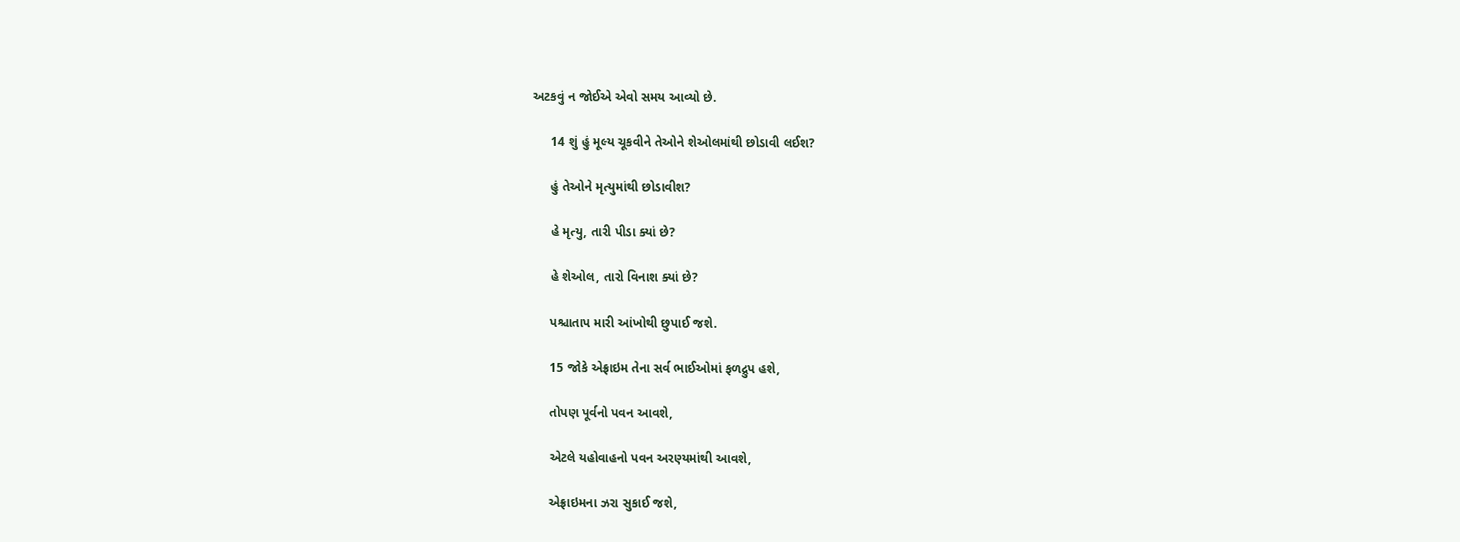અટકવું ન જોઈએ એવો સમય આવ્યો છે.

     14 શું હું મૂલ્ય ચૂકવીને તેઓને શેઓલમાંથી છોડાવી લઈશ?

     હું તેઓને મૃત્યુમાંથી છોડાવીશ?

     હે મૃત્યુ, તારી પીડા ક્યાં છે?

     હે શેઓલ, તારો વિનાશ ક્યાં છે?

     પશ્ચાતાપ મારી આંખોથી છુપાઈ જશે.

     15 જોકે એફ્રાઇમ તેના સર્વ ભાઈઓમાં ફળદ્રુપ હશે,

     તોપણ પૂર્વનો પવન આવશે,

     એટલે યહોવાહનો પવન અરણ્યમાંથી આવશે,

     એફ્રાઇમના ઝરા સુકાઈ જશે,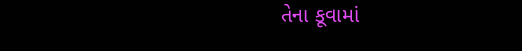તેના કૂવામાં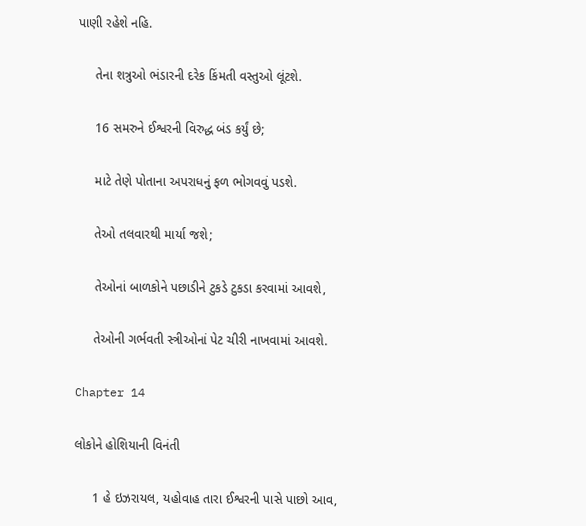પાણી રહેશે નહિ.

     તેના શત્રુઓ ભંડારની દરેક કિંમતી વસ્તુઓ લૂંટશે.

     16 સમરુને ઈશ્વરની વિરુદ્ધ બંડ કર્યું છે;

     માટે તેણે પોતાના અપરાધનું ફળ ભોગવવું પડશે.

     તેઓ તલવારથી માર્યા જશે;

     તેઓનાં બાળકોને પછાડીને ટુકડે ટુકડા કરવામાં આવશે,

     તેઓની ગર્ભવતી સ્ત્રીઓનાં પેટ ચીરી નાખવામાં આવશે.

Chapter 14

લોકોને હોશિયાની વિનંતી

     1 હે ઇઝરાયલ, યહોવાહ તારા ઈશ્વરની પાસે પાછો આવ,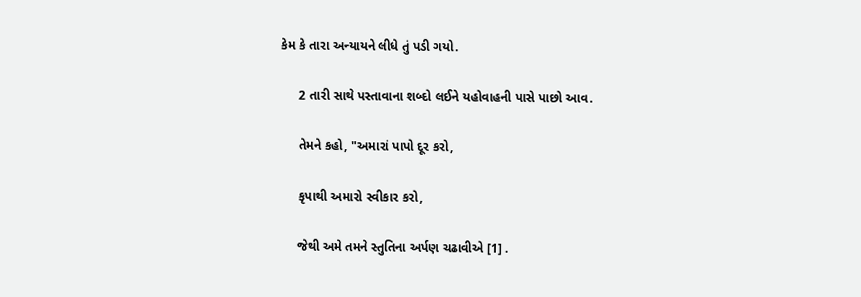કેમ કે તારા અન્યાયને લીધે તું પડી ગયો.

     2 તારી સાથે પસ્તાવાના શબ્દો લઈને યહોવાહની પાસે પાછો આવ.

     તેમને કહો, "અમારાં પાપો દૂર કરો,

     કૃપાથી અમારો સ્વીકાર કરો,

     જેથી અમે તમને સ્તુતિના અર્પણ ચઢાવીએ [1] .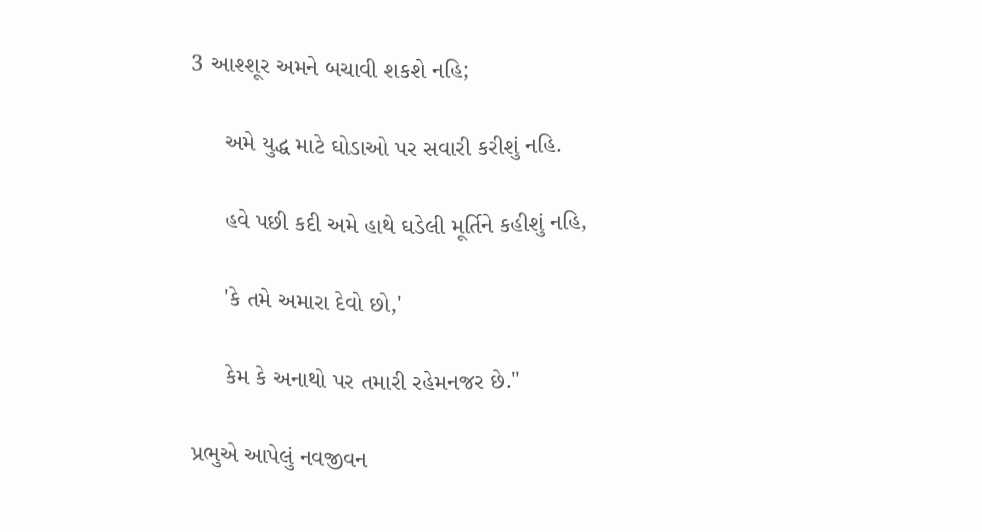3 આશ્શૂર અમને બચાવી શકશે નહિ;

     અમે યુદ્ધ માટે ઘોડાઓ પર સવારી કરીશું નહિ.

     હવે પછી કદી અમે હાથે ઘડેલી મૂર્તિને કહીશું નહિ,

     'કે તમે અમારા દેવો છો,'

     કેમ કે અનાથો પર તમારી રહેમનજર છે."

પ્રભુએ આપેલું નવજીવન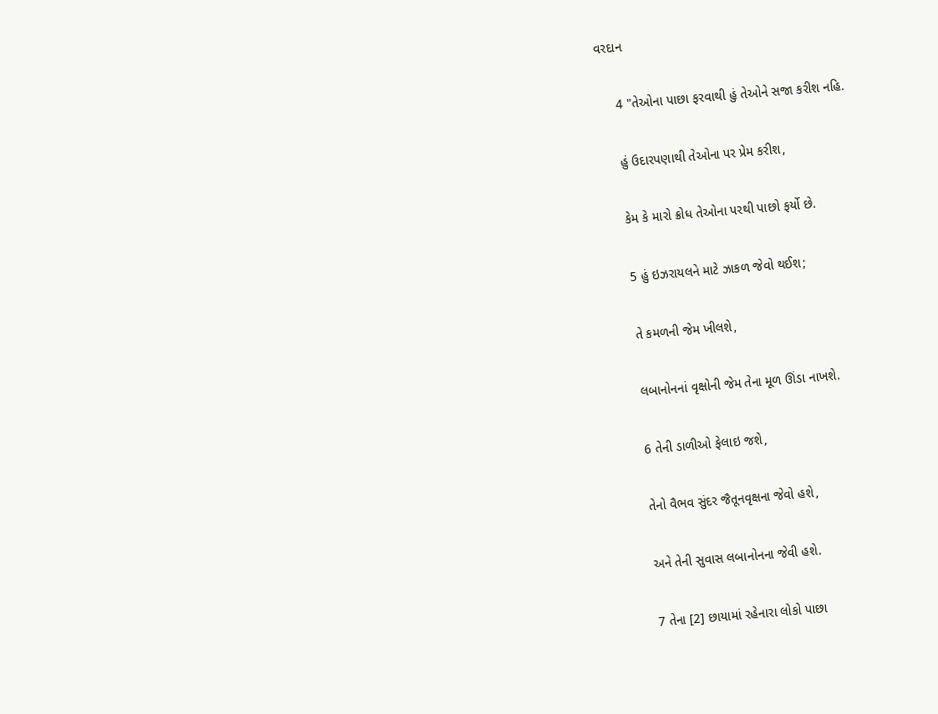વરદાન

     4 "તેઓના પાછા ફરવાથી હું તેઓને સજા કરીશ નહિ.

     હું ઉદારપણાથી તેઓના પર પ્રેમ કરીશ,

     કેમ કે મારો ક્રોધ તેઓના પરથી પાછો ફર્યો છે.

     5 હું ઇઝરાયલને માટે ઝાકળ જેવો થઈશ;

     તે કમળની જેમ ખીલશે,

     લબાનોનનાં વૃક્ષોની જેમ તેના મૂળ ઊંડા નાખશે.

     6 તેની ડાળીઓ ફેલાઇ જશે,

     તેનો વૈભવ સુંદર જૈતૂનવૃક્ષના જેવો હશે,

     અને તેની સુવાસ લબાનોનના જેવી હશે.

     7 તેના [2] છાયામાં રહેનારા લોકો પાછા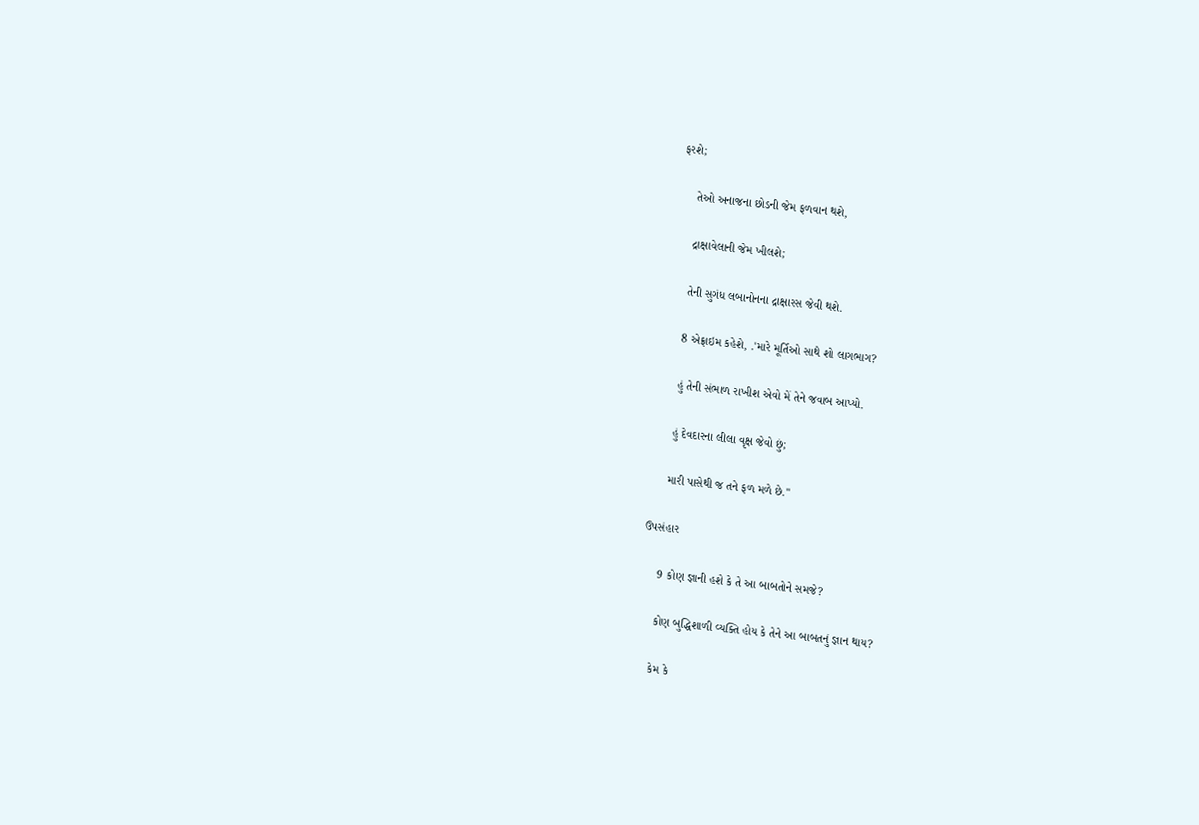ફરશે;

     તેઓ અનાજના છોડની જેમ ફળવાન થશે,

     દ્રાક્ષાવેલાની જેમ ખીલશે;

     તેની સુગંધ લબાનોનના દ્રાક્ષારસ જેવી થશે.

     8 એફ્રાઇમ કહેશે, .'મારે મૂર્તિઓ સાથે શો લાગભાગ?

     હું તેની સંભાળ રાખીશ એવો મેં તેને જવાબ આપ્યો.

     હું દેવદારના લીલા વૃક્ષ જેવો છું;

     મારી પાસેથી જ તને ફળ મળે છે."

ઉપસંહાર

     9 કોણ જ્ઞાની હશે કે તે આ બાબતોને સમજે?

     કોણ બુદ્ધિશાળી વ્યક્તિ હોય કે તેને આ બાબતનું જ્ઞાન થાય?

     કેમ કે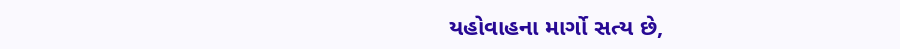યહોવાહના માર્ગો સત્ય છે,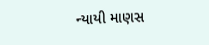ન્યાયી માણસ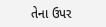તેના ઉપર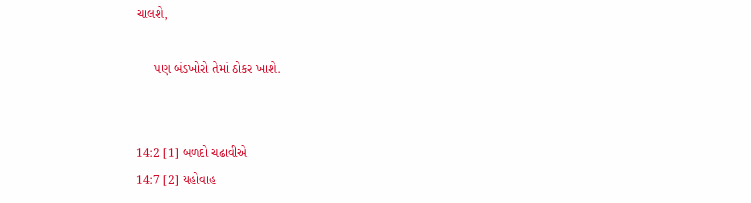ચાલશે,

     પણ બંડખોરો તેમાં ઠોકર ખાશે.


14:2 [1] બળદો ચઢાવીએ
14:7 [2] યહોવાહ